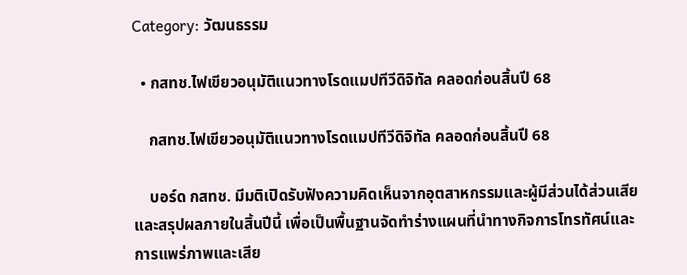Category: วัฒนธรรม

  • กสทช.ไฟเขียวอนุมัติแนวทางโรดแมปทีวีดิจิทัล คลอดก่อนสิ้นปี 68

    กสทช.ไฟเขียวอนุมัติแนวทางโรดแมปทีวีดิจิทัล คลอดก่อนสิ้นปี 68

    บอร์ด กสทช. มีมติเปิดรับฟังความคิดเห็นจากอุตสาหกรรมและผู้มีส่วนได้ส่วนเสีย และสรุปผลภายในสิ้นปีนี้ เพื่อเป็นพื้นฐานจัดทำร่างแผนที่นำทางกิจการโทรทัศน์และการแพร่ภาพและเสีย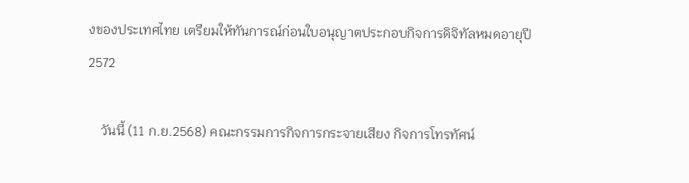งของประเทศไทย เตรียมให้ทันการณ์ก่อนใบอนุญาตประกอบกิจการดิจิทัลหมดอายุปี 2572

    วันนี้ (11 ก.ย.2568) คณะกรรมการกิจการกระจายเสียง กิจการโทรทัศน์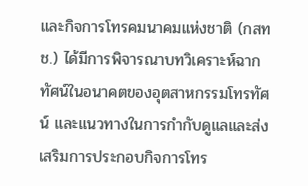และกิจการโทรคมนาคมแห่งชาติ (กสทช.) ได้มีการพิจารณาบทวิเคราะห์ฉากทัศน์ในอนาคตของอุตสาหกรรมโทรทัศน์ และแนวทางในการกำกับดูแลและส่งเสริมการประกอบกิจการโทร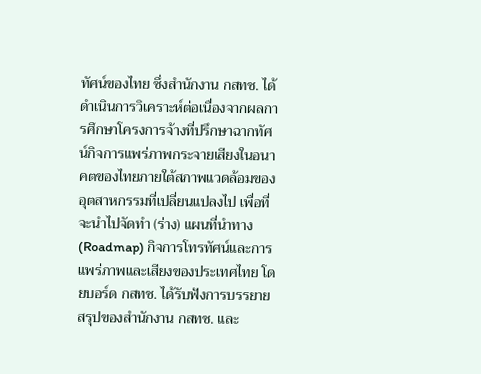ทัศน์ของไทย ซึ่งสำนักงาน กสทช. ได้ดำเนินการวิเคราะห์ต่อเนื่องจากผลการศึกษาโครงการจ้างที่ปรึกษาฉากทัศน์กิจการแพร่ภาพกระจายเสียงในอนาคตของไทยภายใต้สภาพแวดล้อมของอุตสาหกรรมที่เปลี่ยนแปลงไป เพื่อที่จะนำไปจัดทำ (ร่าง) แผนที่นำทาง (Roadmap) กิจการโทรทัศน์และการแพร่ภาพและเสียงของประเทศไทย โดยบอร์ด กสทช. ได้รับฟังการบรรยายสรุปของสำนักงาน กสทช. และ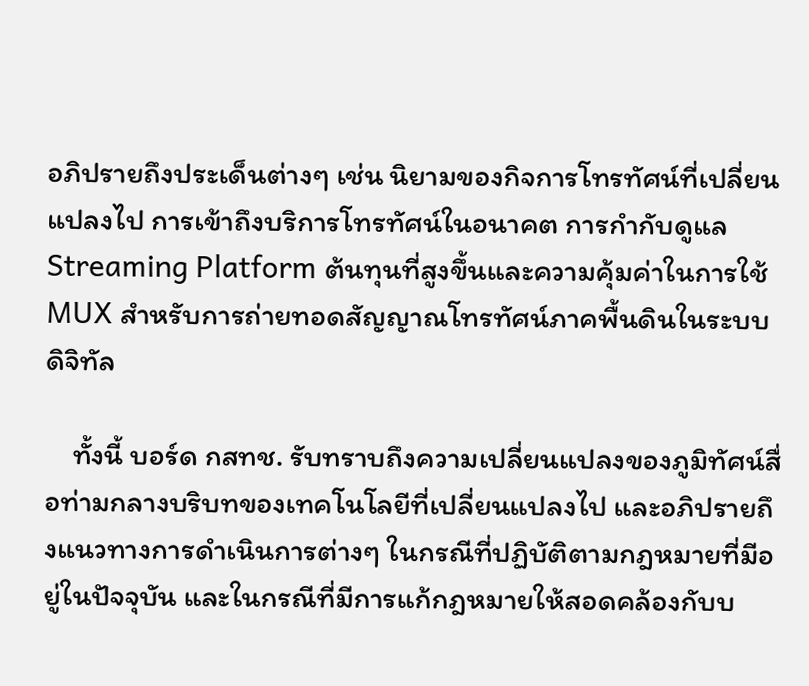อภิปรายถึงประเด็นต่างๆ เช่น นิยามของกิจการโทรทัศน์ที่เปลี่ยนแปลงไป การเข้าถึงบริการโทรทัศน์ในอนาคต การกำกับดูแล Streaming Platform ต้นทุนที่สูงขึ้นและความคุ้มค่าในการใช้ MUX สำหรับการถ่ายทอดสัญญาณโทรทัศน์ภาคพื้นดินในระบบดิจิทัล

    ทั้งนี้ บอร์ด กสทช. รับทราบถึงความเปลี่ยนแปลงของภูมิทัศน์สื่อท่ามกลางบริบทของเทคโนโลยีที่เปลี่ยนแปลงไป และอภิปรายถึงแนวทางการดำเนินการต่างๆ ในกรณีที่ปฏิบัติตามกฎหมายที่มีอยู่ในปัจจุบัน และในกรณีที่มีการแก้กฎหมายให้สอดคล้องกับบ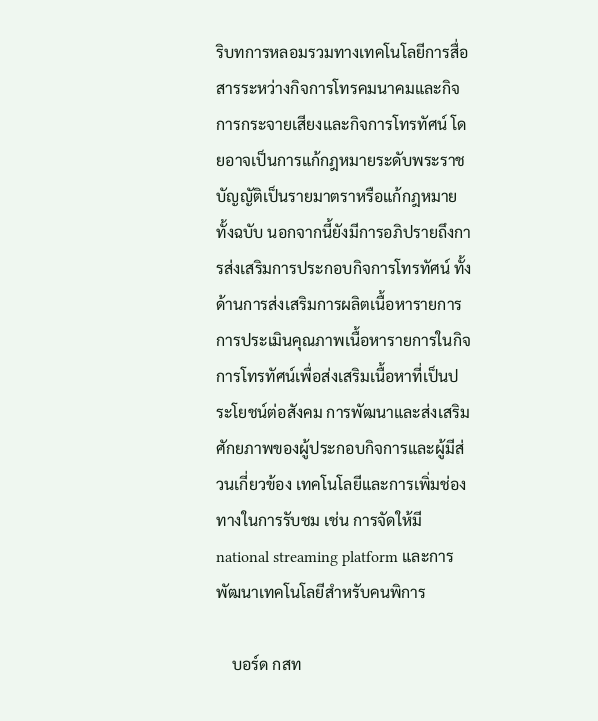ริบทการหลอมรวมทางเทคโนโลยีการสื่อสารระหว่างกิจการโทรคมนาคมและกิจการกระจายเสียงและกิจการโทรทัศน์ โดยอาจเป็นการแก้กฎหมายระดับพระราชบัญญัติเป็นรายมาตราหรือแก้กฎหมายทั้งฉบับ นอกจากนี้ยังมีการอภิปรายถึงการส่งเสริมการประกอบกิจการโทรทัศน์ ทั้งด้านการส่งเสริมการผลิตเนื้อหารายการ การประเมินคุณภาพเนื้อหารายการในกิจการโทรทัศน์เพื่อส่งเสริมเนื้อหาที่เป็นประโยชน์ต่อสังคม การพัฒนาและส่งเสริมศักยภาพของผู้ประกอบกิจการและผู้มีส่วนเกี่ยวข้อง เทคโนโลยีและการเพิ่มช่องทางในการรับชม เช่น การจัดให้มี national streaming platform และการพัฒนาเทคโนโลยีสำหรับคนพิการ

    บอร์ด กสท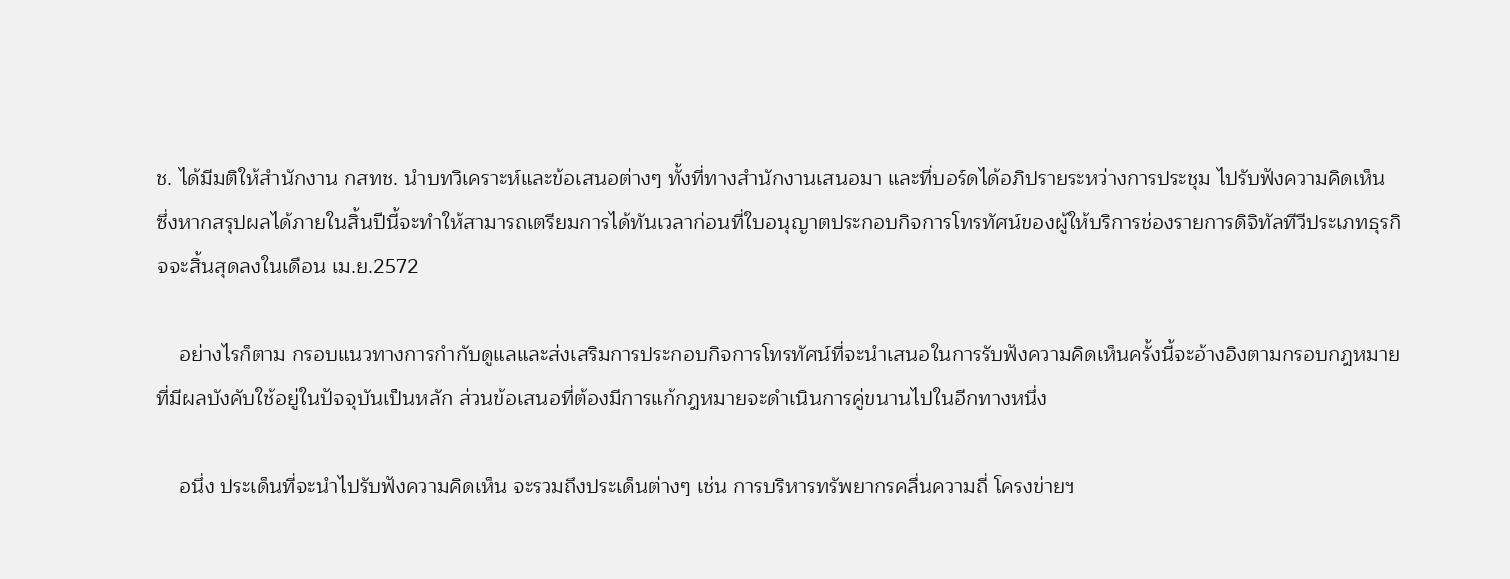ช. ได้มีมติให้สำนักงาน กสทช. นำบทวิเคราะห์และข้อเสนอต่างๆ ทั้งที่ทางสำนักงานเสนอมา และที่บอร์ดได้อภิปรายระหว่างการประชุม ไปรับฟังความคิดเห็น ซึ่งหากสรุปผลได้ภายในสิ้นปีนี้จะทำให้สามารถเตรียมการได้ทันเวลาก่อนที่ใบอนุญาตประกอบกิจการโทรทัศน์ของผู้ให้บริการช่องรายการดิจิทัลทีวีประเภทธุรกิจจะสิ้นสุดลงในเดือน เม.ย.2572

    อย่างไรก็ตาม กรอบแนวทางการกำกับดูแลและส่งเสริมการประกอบกิจการโทรทัศน์ที่จะนำเสนอในการรับฟังความคิดเห็นครั้งนี้จะอ้างอิงตามกรอบกฎหมายที่มีผลบังคับใช้อยู่ในปัจจุบันเป็นหลัก ส่วนข้อเสนอที่ต้องมีการแก้กฎหมายจะดำเนินการคู่ขนานไปในอีกทางหนึ่ง

    อนึ่ง ประเด็นที่จะนำไปรับฟังความคิดเห็น จะรวมถึงประเด็นต่างๆ เช่น การบริหารทรัพยากรคลื่นความถี่ โครงข่ายฯ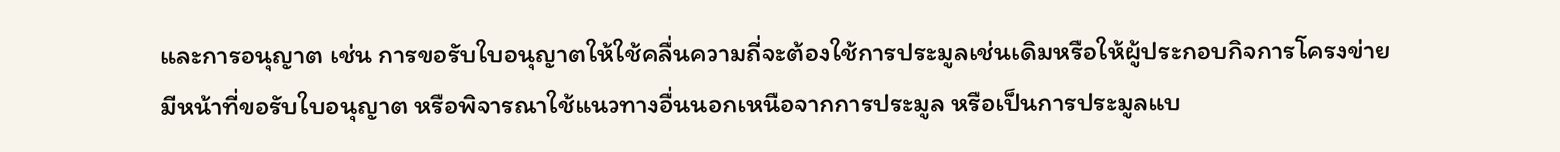และการอนุญาต เช่น การขอรับใบอนุญาตให้ใช้คลื่นความถี่จะต้องใช้การประมูลเช่นเดิมหรือให้ผู้ประกอบกิจการโครงข่ายมีหน้าที่ขอรับใบอนุญาต หรือพิจารณาใช้แนวทางอื่นนอกเหนือจากการประมูล หรือเป็นการประมูลแบ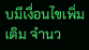บมีเงื่อนไขเพิ่มเติม จำนว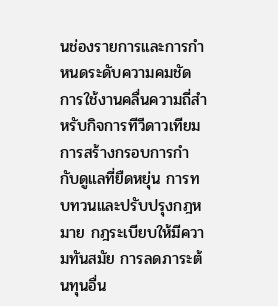นช่องรายการและการกำหนดระดับความคมชัด การใช้งานคลื่นความถี่สำหรับกิจการทีวีดาวเทียม การสร้างกรอบการกำกับดูแลที่ยืดหยุ่น การทบทวนและปรับปรุงกฎหมาย กฎระเบียบให้มีความทันสมัย การลดภาระต้นทุนอื่น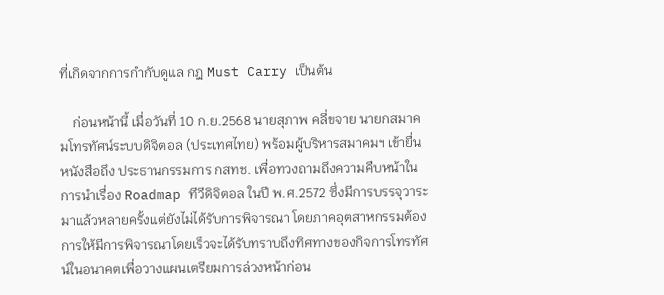ที่เกิดจากการกำกับดูแล กฎ Must Carry เป็นต้น

    ก่อนหน้านี้ เมื่อวันที่ 10 ก.ย.2568 นายสุภาพ คลี่ขจาย นายกสมาคมโทรทัศน์ระบบดิจิตอล (ประเทศไทย) พร้อมผู้บริหารสมาคมฯ เข้ายื่นหนังสือถึง ประธานกรรมการ กสทช. เพื่อทวงถามถึงความคืบหน้าในการนำเรื่อง Roadmap ทีวีดิจิตอล ในปี พ.ศ.2572 ซึ่งมีการบรรจุวาระมาแล้วหลายครั้งแต่ยังไม่ได้รับการพิจารณา โดยภาคอุตสาหกรรมต้องการให้มีการพิจารณาโดยเร็วจะได้รับทราบถึงทิศทางของกิจการโทรทัศน์ในอนาคตเพื่อวางแผนเตรียมการล่วงหน้าก่อน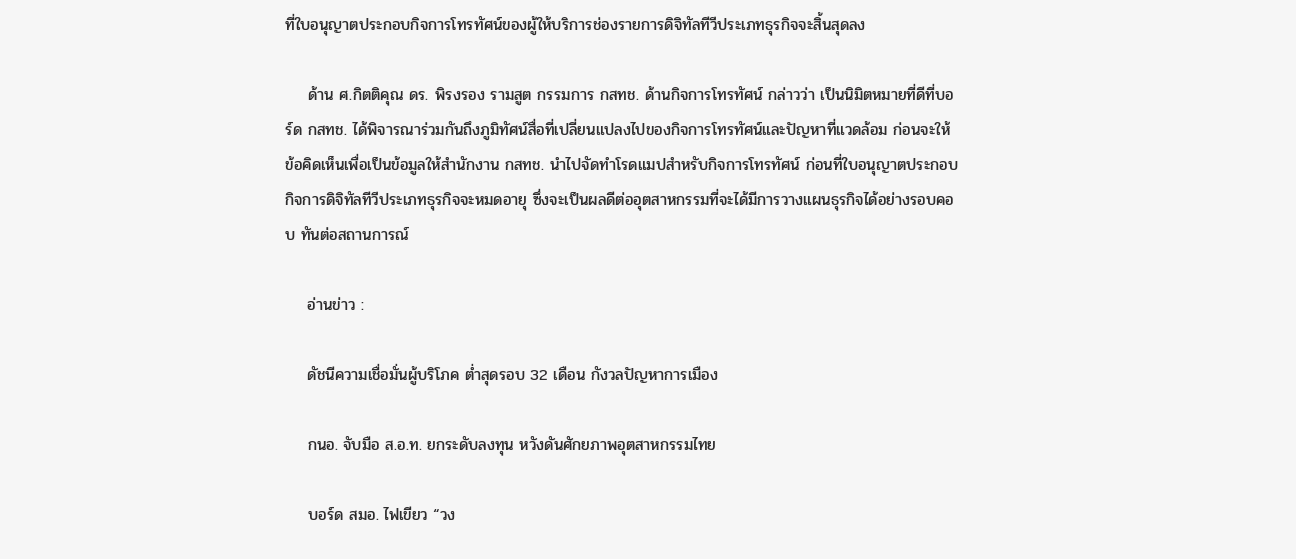ที่ใบอนุญาตประกอบกิจการโทรทัศน์ของผู้ให้บริการช่องรายการดิจิทัลทีวีประเภทธุรกิจจะสิ้นสุดลง

    ด้าน ศ.กิตติคุณ ดร. พิรงรอง รามสูต กรรมการ กสทช. ด้านกิจการโทรทัศน์ กล่าวว่า เป็นนิมิตหมายที่ดีที่บอร์ด กสทช. ได้พิจารณาร่วมกันถึงภูมิทัศน์สื่อที่เปลี่ยนแปลงไปของกิจการโทรทัศน์และปัญหาที่แวดล้อม ก่อนจะให้ข้อคิดเห็นเพื่อเป็นข้อมูลให้สำนักงาน กสทช. นำไปจัดทำโรดแมปสำหรับกิจการโทรทัศน์ ก่อนที่ใบอนุญาตประกอบกิจการดิจิทัลทีวีประเภทธุรกิจจะหมดอายุ ซึ่งจะเป็นผลดีต่ออุตสาหกรรมที่จะได้มีการวางแผนธุรกิจได้อย่างรอบคอบ ทันต่อสถานการณ์

    อ่านข่าว :

    ดัชนีความเชื่อมั่นผู้บริโภค ต่ำสุดรอบ 32 เดือน กังวลปัญหาการเมือง

    กนอ. จับมือ ส.อ.ท. ยกระดับลงทุน หวังดันศักยภาพอุตสาหกรรมไทย

    บอร์ด สมอ. ไฟเขียว “วง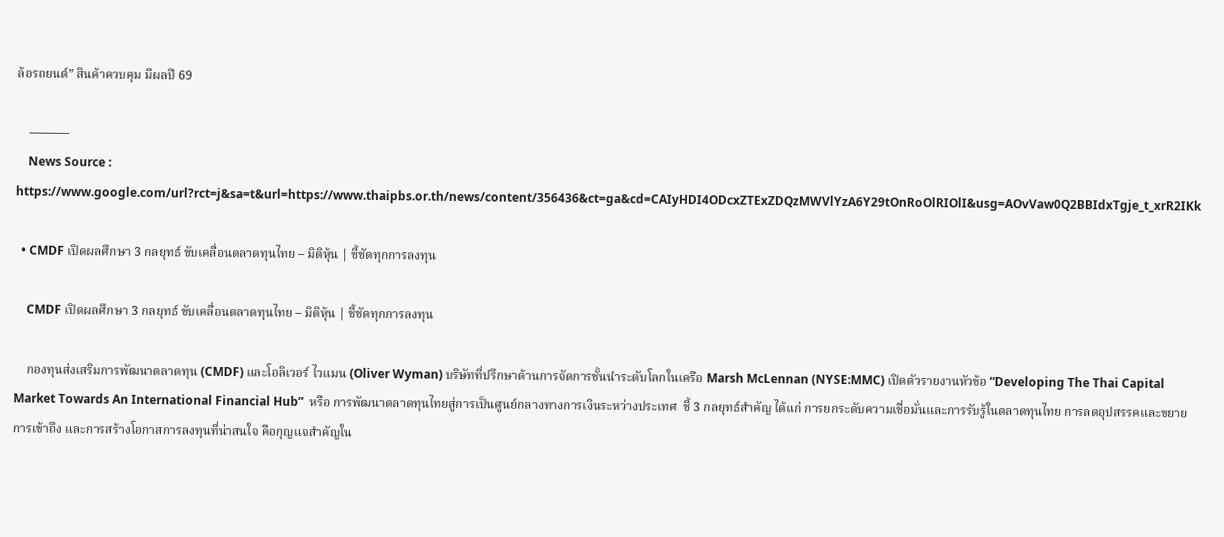ล้อรถยนต์” สินค้าควบคุม มีผลปี 69

    ———-
    News Source : https://www.google.com/url?rct=j&sa=t&url=https://www.thaipbs.or.th/news/content/356436&ct=ga&cd=CAIyHDI4ODcxZTExZDQzMWVlYzA6Y29tOnRoOlRIOlI&usg=AOvVaw0Q2BBIdxTgje_t_xrR2IKk

  • CMDF เปิดผลศึกษา 3 กลยุทธ์ ขับเคลื่อนตลาดทุนไทย – มิติหุ้น | ชี้ชัดทุกการลงทุน

    CMDF เปิดผลศึกษา 3 กลยุทธ์ ขับเคลื่อนตลาดทุนไทย – มิติหุ้น | ชี้ชัดทุกการลงทุน

    กองทุนส่งเสริมการพัฒนาตลาดทุน (CMDF) และโอลิเวอร์ ไวแมน (Oliver Wyman) บริษัทที่ปรึกษาด้านการจัดการชั้นนำระดับโลกในเครือ Marsh McLennan (NYSE:MMC) เปิดตัวรายงานหัวข้อ “Developing The Thai Capital Market Towards An International Financial Hub”  หรือ การพัฒนาตลาดทุนไทยสู่การเป็นศูนย์กลางทางการเงินระหว่างประเทศ  ชี้ 3 กลยุทธ์สำคัญ ได้แก่ การยกระดับความเชื่อมั่นและการรับรู้ในตลาดทุนไทย การลดอุปสรรคและขยายการเข้าถึง และการสร้างโอกาสการลงทุนที่น่าสนใจ คือกุญแจสำคัญใน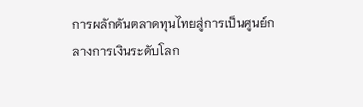การผลักดันตลาดทุนไทยสู่การเป็นศูนย์กลางการเงินระดับโลก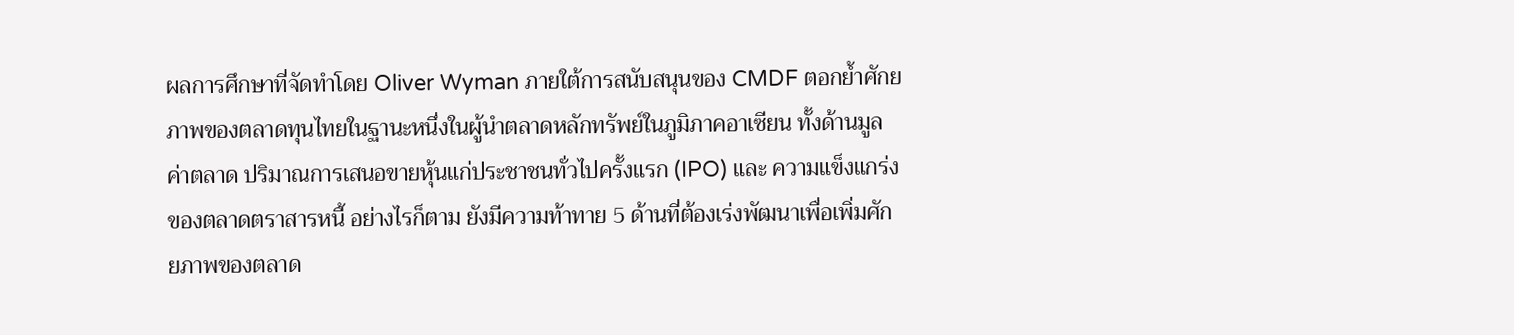ผลการศึกษาที่จัดทำโดย Oliver Wyman ภายใต้การสนับสนุนของ CMDF ตอกย้ำศักยภาพของตลาดทุนไทยในฐานะหนึ่งในผู้นำตลาดหลักทรัพย์ในภูมิภาคอาเซียน ทั้งด้านมูลค่าตลาด ปริมาณการเสนอขายหุ้นแก่ประชาชนทั่วไปครั้งแรก (IPO) และ ความแข็งแกร่งของตลาดตราสารหนี้ อย่างไรก็ตาม ยังมีความท้าทาย 5 ด้านที่ต้องเร่งพัฒนาเพื่อเพิ่มศักยภาพของตลาด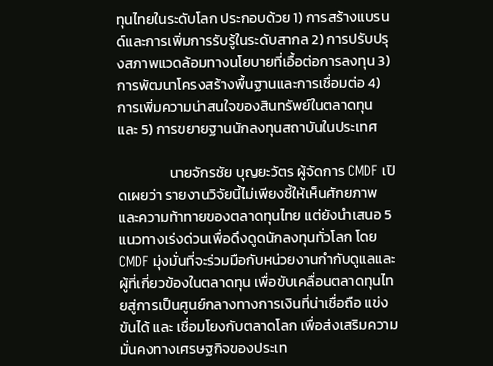ทุนไทยในระดับโลก ประกอบด้วย 1) การสร้างแบรนด์และการเพิ่มการรับรู้ในระดับสากล 2) การปรับปรุงสภาพแวดล้อมทางนโยบายที่เอื้อต่อการลงทุน 3) การพัฒนาโครงสร้างพื้นฐานและการเชื่อมต่อ 4) การเพิ่มความน่าสนใจของสินทรัพย์ในตลาดทุน และ 5) การขยายฐานนักลงทุนสถาบันในประเทศ

                นายจักรชัย บุญยะวัตร ผู้จัดการ CMDF เปิดเผยว่า รายงานวิจัยนี้ไม่เพียงชี้ให้เห็นศักยภาพและความท้าทายของตลาดทุนไทย แต่ยังนำเสนอ 5 แนวทางเร่งด่วนเพื่อดึงดูดนักลงทุนทั่วโลก โดย CMDF มุ่งมั่นที่จะร่วมมือกับหน่วยงานกำกับดูแลและผู้ที่เกี่ยวข้องในตลาดทุน เพื่อขับเคลื่อนตลาดทุนไทยสู่การเป็นศูนย์กลางทางการเงินที่น่าเชื่อถือ แข่งขันได้ และ เชื่อมโยงกับตลาดโลก เพื่อส่งเสริมความมั่นคงทางเศรษฐกิจของประเท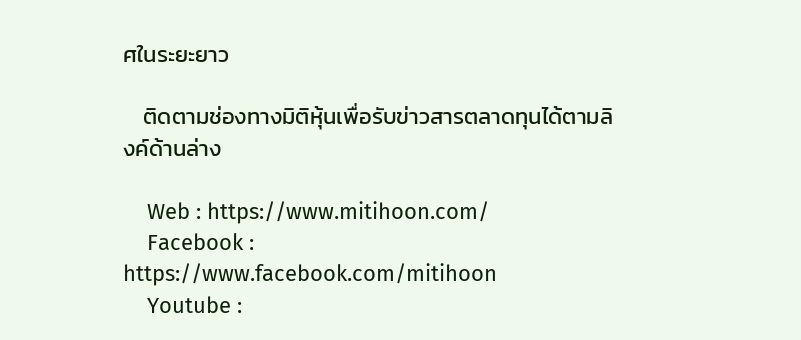ศในระยะยาว

    ติดตามช่องทางมิติหุ้นเพื่อรับข่าวสารตลาดทุนได้ตามลิงค์ด้านล่าง

    Web : https://www.mitihoon.com/
    Facebook : https://www.facebook.com/mitihoon
    Youtube :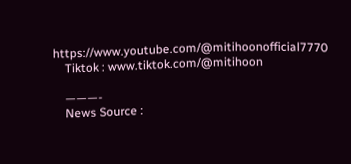https://www.youtube.com/@mitihoonofficial7770
    Tiktok : www.tiktok.com/@mitihoon

    ———-
    News Source :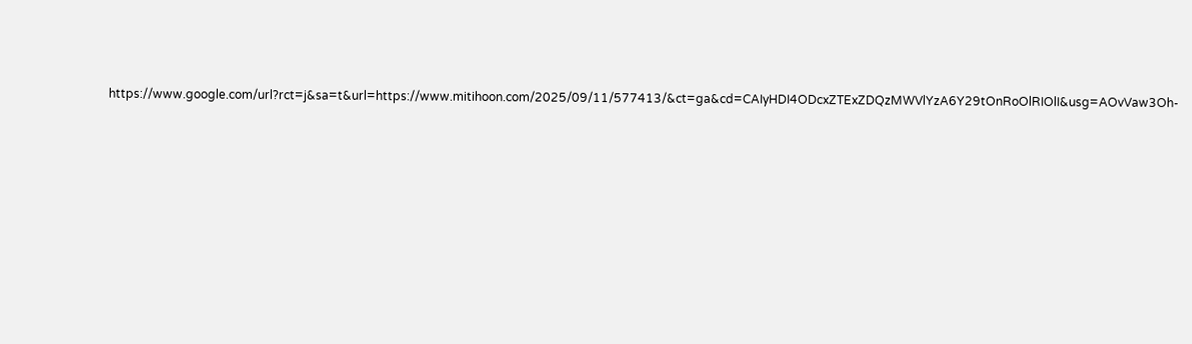https://www.google.com/url?rct=j&sa=t&url=https://www.mitihoon.com/2025/09/11/577413/&ct=ga&cd=CAIyHDI4ODcxZTExZDQzMWVlYzA6Y29tOnRoOlRIOlI&usg=AOvVaw3Oh-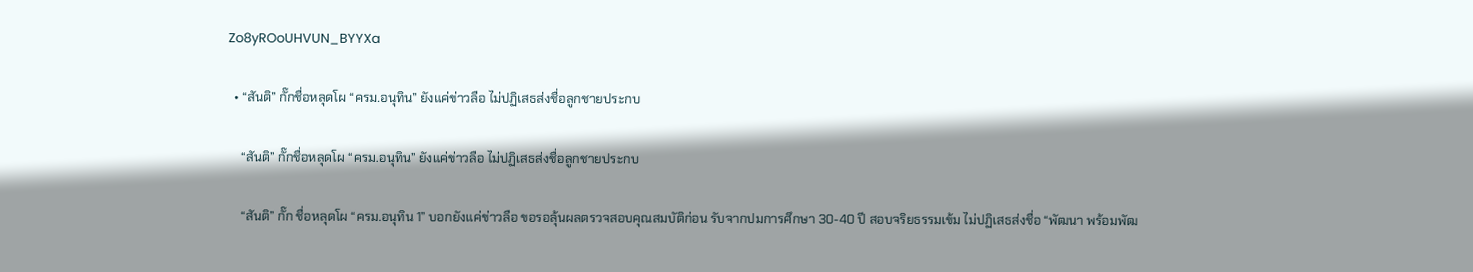Zo8yROoUHVUN_BYYXa

  • “สันติ” กั๊กชื่อหลุดโผ “ครม.อนุทิน” ยังแค่ข่าวลือ ไม่ปฏิเสธส่งชื่อลูกชายประกบ

    “สันติ” กั๊กชื่อหลุดโผ “ครม.อนุทิน” ยังแค่ข่าวลือ ไม่ปฏิเสธส่งชื่อลูกชายประกบ

    “สันติ” กั๊ก ชื่อหลุดโผ “ครม.อนุทิน 1” บอกยังแค่ข่าวลือ ขอรอลุ้นผลตรวจสอบคุณสมบัติก่อน รับจากปมการศึกษา 30-40 ปี สอบจริยธรรมเข้ม ไม่ปฏิเสธส่งชื่อ “พัฒนา พร้อมพัฒ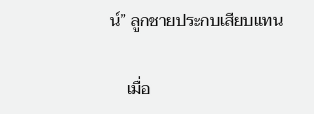น์” ลูกชายประกบเสียบแทน

    เมื่อ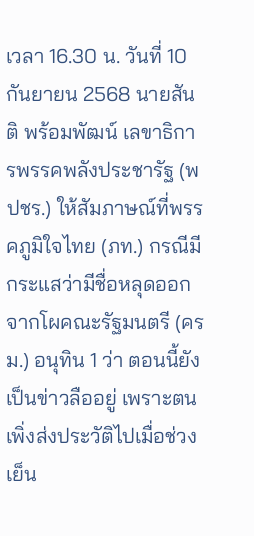เวลา 16.30 น. วันที่ 10 กันยายน 2568 นายสันติ พร้อมพัฒน์ เลขาธิการพรรคพลังประชารัฐ (พปชร.) ให้สัมภาษณ์ที่พรรคภูมิใจไทย (ภท.) กรณีมีกระแสว่ามีชื่อหลุดออกจากโผคณะรัฐมนตรี (ครม.) อนุทิน 1 ว่า ตอนนี้ยังเป็นข่าวลืออยู่ เพราะตนเพิ่งส่งประวัติไปเมื่อช่วงเย็น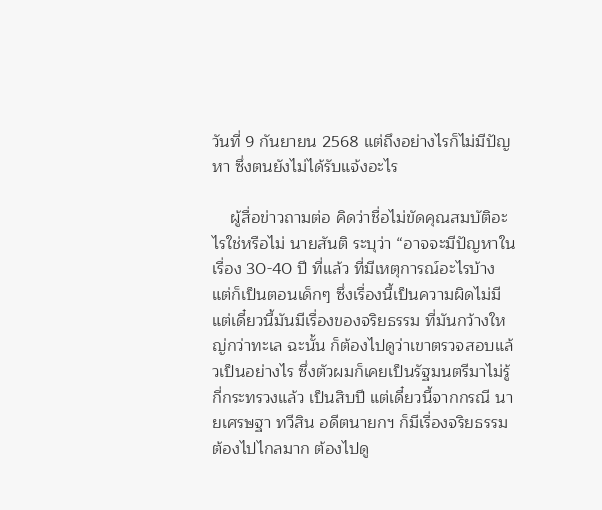วันที่ 9 กันยายน 2568 แต่ถึงอย่างไรก็ไม่มีปัญหา ซึ่งตนยังไม่ได้รับแจ้งอะไร

    ผู้สื่อข่าวถามต่อ คิดว่าชื่อไม่ขัดคุณสมบัติอะไรใช่หรือไม่ นายสันติ ระบุว่า “อาจจะมีปัญหาในเรื่อง 30-40 ปี ที่แล้ว ที่มีเหตุการณ์อะไรบ้าง แต่ก็เป็นตอนเด็กๆ ซึ่งเรื่องนี้เป็นความผิดไม่มี แต่เดี๋ยวนี้มันมีเรื่องของจริยธรรม ที่มันกว้างใหญ่กว่าทะเล ฉะนั้น ก็ต้องไปดูว่าเขาตรวจสอบแล้วเป็นอย่างไร ซึ่งตัวผมก็เคยเป็นรัฐมนตรีมาไม่รู้กี่กระทรวงแล้ว เป็นสิบปี แต่เดี๋ยวนี้จากกรณี นายเศรษฐา ทวีสิน อดีตนายกฯ ก็มีเรื่องจริยธรรม ต้องไปไกลมาก ต้องไปดู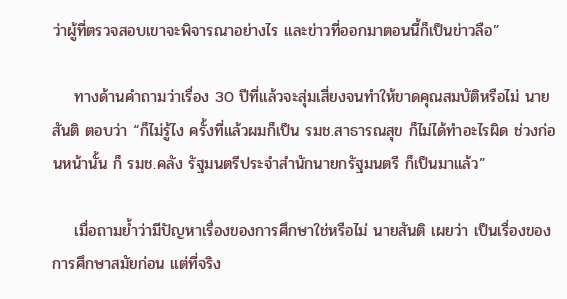ว่าผู้ที่ตรวจสอบเขาจะพิจารณาอย่างไร และข่าวที่ออกมาตอนนี้ก็เป็นข่าวลือ”

    ทางด้านคำถามว่าเรื่อง 30 ปีที่แล้วจะสุ่มเสี่ยงจนทำให้ขาดคุณสมบัติหรือไม่ นายสันติ ตอบว่า “ก็ไม่รู้ไง ครั้งที่แล้วผมก็เป็น รมช.สาธารณสุข ก็ไม่ได้ทำอะไรผิด ช่วงก่อนหน้านั้น ก็ รมช.คลัง รัฐมนตรีประจำสำนักนายกรัฐมนตรี ก็เป็นมาแล้ว”

    เมื่อถามย้ำว่ามีปัญหาเรื่องของการศึกษาใช่หรือไม่ นายสันติ เผยว่า เป็นเรื่องของการศึกษาสมัยก่อน แต่ที่จริง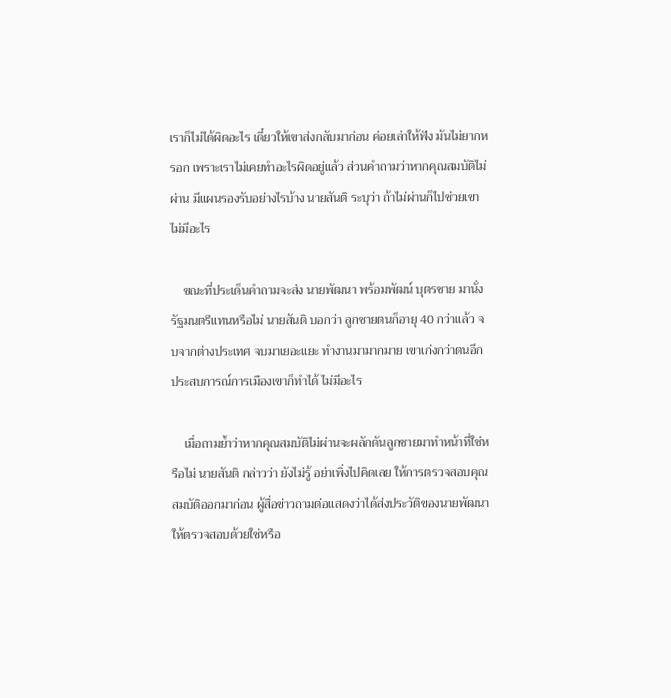เราก็ไม่ได้ผิดอะไร เดี๋ยวให้เขาส่งกลับมาก่อน ค่อยเล่าให้ฟัง มันไม่ยากหรอก เพราะเราไม่เคยทำอะไรผิดอยู่แล้ว ส่วนคำถามว่าหากคุณสมบัติไม่ผ่าน มีแผนรองรับอย่างไรบ้าง นายสันติ ระบุว่า ถ้าไม่ผ่านก็ไปช่วยเขา ไม่มีอะไร

    ขณะที่ประเด็นคำถามจะส่ง นายพัฒนา พร้อมพัฒน์ บุตรชาย มานั่งรัฐมนตรีแทนหรือไม่ นายสันติ บอกว่า ลูกชายตนก็อายุ 40 กว่าแล้ว จบจากต่างประเทศ จบมาเยอะแยะ ทำงานมามากมาย เขาเก่งกว่าตนอีก ประสบการณ์การเมืองเขาก็ทำได้ ไม่มีอะไร

    เมื่อถามย้ำว่าหากคุณสมบัติไม่ผ่านจะผลักดันลูกชายมาทำหน้าที่ใช่หรือไม่ นายสันติ กล่าวว่า ยังไม่รู้ อย่าเพิ่งไปคิดเลย ให้การตรวจสอบคุณสมบัติออกมาก่อน ผู้สื่อข่าวถามต่อแสดงว่าได้ส่งประวัติของนายพัฒนา ให้ตรวจสอบด้วยใช่หรือ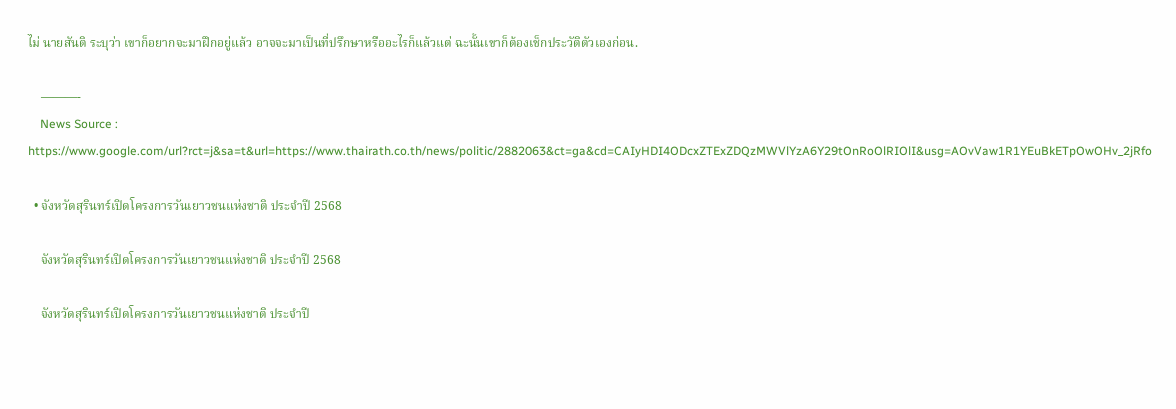ไม่ นายสันติ ระบุว่า เขาก็อยากจะมาฝึกอยู่แล้ว อาจจะมาเป็นที่ปรึกษาหรืออะไรก็แล้วแต่ ฉะนั้นเขาก็ต้องเช็กประวัติตัวเองก่อน.

    ———-
    News Source : https://www.google.com/url?rct=j&sa=t&url=https://www.thairath.co.th/news/politic/2882063&ct=ga&cd=CAIyHDI4ODcxZTExZDQzMWVlYzA6Y29tOnRoOlRIOlI&usg=AOvVaw1R1YEuBkETpOwOHv_2jRfo

  • จังหวัดสุรินทร์เปิดโครงการวันเยาวชนแห่งชาติ ประจำปี 2568

    จังหวัดสุรินทร์เปิดโครงการวันเยาวชนแห่งชาติ ประจำปี 2568

    จังหวัดสุรินทร์เปิดโครงการวันเยาวชนแห่งชาติ ประจำปี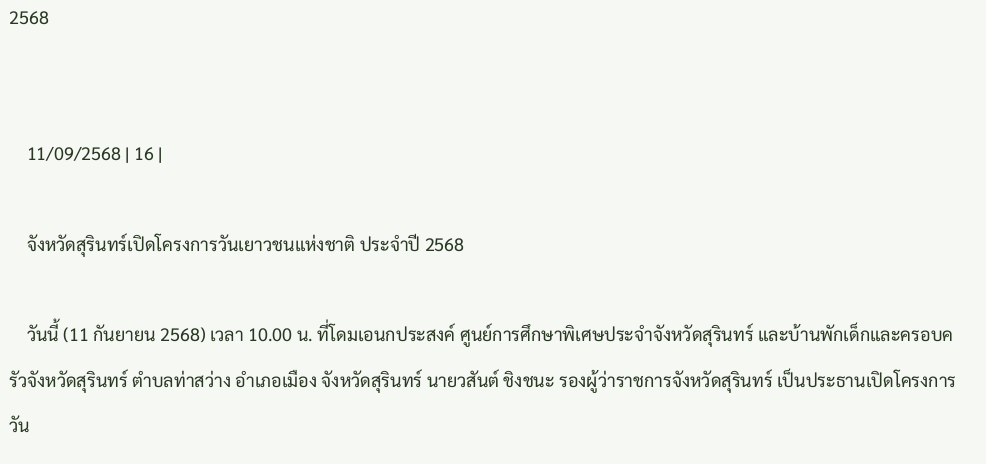2568


    11/09/2568 | 16 |

    จังหวัดสุรินทร์เปิดโครงการวันเยาวชนแห่งชาติ ประจำปี 2568

    วันนี้ (11 กันยายน 2568) เวลา 10.00 น. ที่โดมเอนกประสงค์ ศูนย์การศึกษาพิเศษประจำจังหวัดสุรินทร์ และบ้านพักเด็กและครอบครัวจังหวัดสุรินทร์ ตำบลท่าสว่าง อำเภอเมือง จังหวัดสุรินทร์ นายวสันต์ ชิงชนะ รองผู้ว่าราชการจังหวัดสุรินทร์ เป็นประธานเปิดโครงการวัน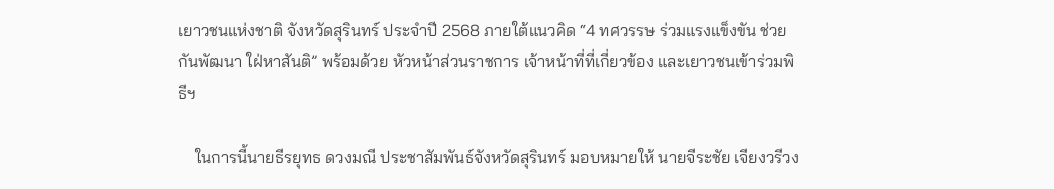เยาวชนแห่งชาติ จังหวัดสุรินทร์ ประจำปี 2568 ภายใต้แนวคิด “4 ทศวรรษ ร่วมแรงแข็งขัน ช่วยกันพัฒนา ใฝ่หาสันติ” พร้อมด้วย หัวหน้าส่วนราชการ เจ้าหน้าที่ที่เกี่ยวข้อง และเยาวชนเข้าร่วมพิธีฯ

    ในการนี้นายธีรยุทธ ดวงมณี ประชาสัมพันธ์จังหวัดสุรินทร์ มอบหมายให้ นายจีระชัย เจียงวรีวง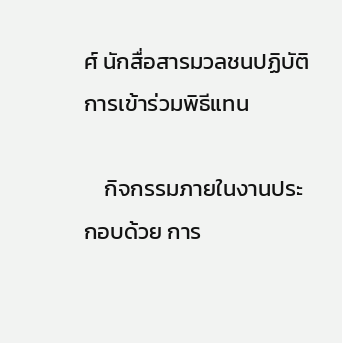ศ์ นักสื่อสารมวลชนปฏิบัติการเข้าร่วมพิธีแทน

    กิจกรรมภายในงานประกอบด้วย การ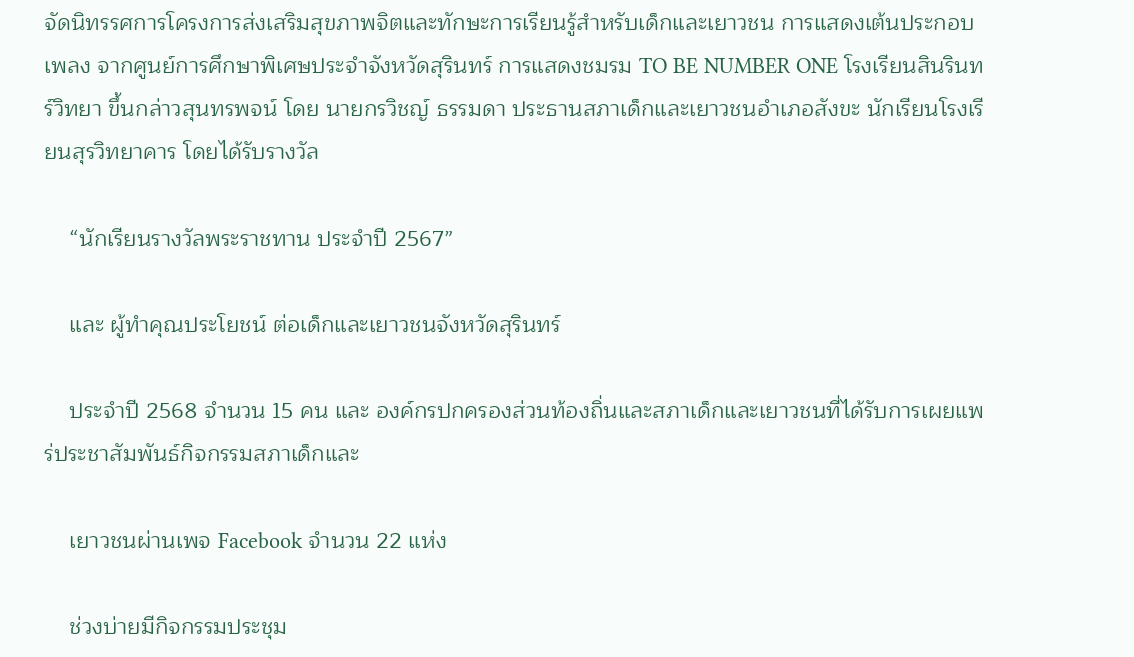จัดนิทรรศการโครงการส่งเสริมสุขภาพจิตและทักษะการเรียนรู้สำหรับเด็กและเยาวชน การแสดงเต้นประกอบเพลง จากศูนย์การศึกษาพิเศษประจำจังหวัดสุรินทร์ การแสดงชมรม TO BE NUMBER ONE โรงเรียนสินรินทร์วิทยา ขึ้นกล่าวสุนทรพจน์ โดย นายกรวิชญ์ ธรรมดา ประธานสภาเด็กและเยาวชนอำเภอสังขะ นักเรียนโรงเรียนสุรวิทยาคาร โดยได้รับรางวัล

    “นักเรียนรางวัลพระราชทาน ประจำปี 2567”

    และ ผู้ทำคุณประโยชน์ ต่อเด็กและเยาวชนจังหวัดสุรินทร์

    ประจำปี 2568 จำนวน 15 คน และ องค์กรปกครองส่วนท้องถิ่นและสภาเด็กและเยาวชนที่ได้รับการเผยแพร่ประชาสัมพันธ์กิจกรรมสภาเด็กและ

    เยาวชนผ่านเพจ Facebook จำนวน 22 แห่ง

    ช่วงบ่ายมีกิจกรรมประชุม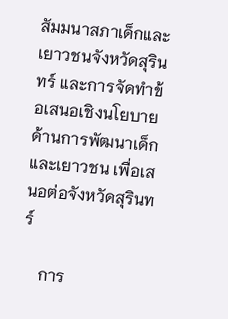สัมมนาสภาเด็กและเยาวชนจังหวัดสุรินทร์ และการจัดทำข้อเสนอเชิงนโยบายด้านการพัฒนาเด็กและเยาวชน เพื่อเสนอต่อจังหวัดสุรินทร์

    การ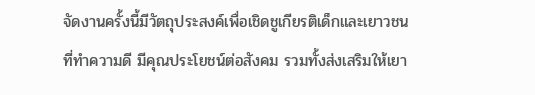จัดงานครั้งนี้มีวัตถุประสงค์เพื่อเชิดชูเกียรติเด็กและเยาวชนที่ทำความดี มีคุณประโยชน์ต่อสังคม รวมทั้งส่งเสริมให้เยา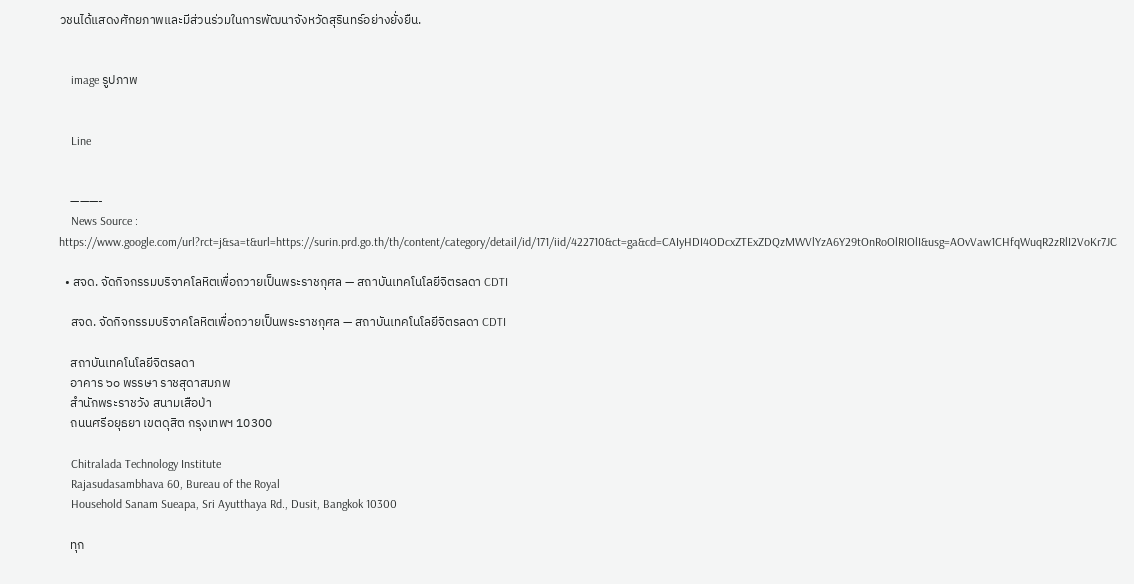วชนได้แสดงศักยภาพและมีส่วนร่วมในการพัฒนาจังหวัดสุรินทร์อย่างยั่งยืน.


    image รูปภาพ


    Line


    ———-
    News Source : https://www.google.com/url?rct=j&sa=t&url=https://surin.prd.go.th/th/content/category/detail/id/171/iid/422710&ct=ga&cd=CAIyHDI4ODcxZTExZDQzMWVlYzA6Y29tOnRoOlRIOlI&usg=AOvVaw1CHfqWuqR2zRlI2VoKr7JC

  • สจด. จัดกิจกรรมบริจาคโลหิตเพื่อถวายเป็นพระราชกุศล — สถาบันเทคโนโลยีจิตรลดา CDTI

    สจด. จัดกิจกรรมบริจาคโลหิตเพื่อถวายเป็นพระราชกุศล — สถาบันเทคโนโลยีจิตรลดา CDTI

    สถาบันเทคโนโลยีจิตรลดา
    อาคาร ๖๐ พรรษา ราชสุดาสมภพ
    สำนักพระราชวัง สนามเสือป่า
    ถนนศรีอยุธยา เขตดุสิต กรุงเทพฯ 10300

    Chitralada Technology Institute
    Rajasudasambhava 60, Bureau of the Royal
    Household Sanam Sueapa, Sri Ayutthaya Rd., Dusit, Bangkok 10300

    ทุก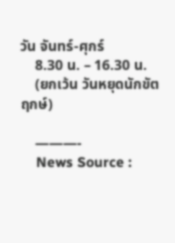วัน จันทร์-ศุกร์
    8.30 น. – 16.30 น.
    (ยกเว้น วันหยุดนักขัตฤกษ์)

    ———-
    News Source :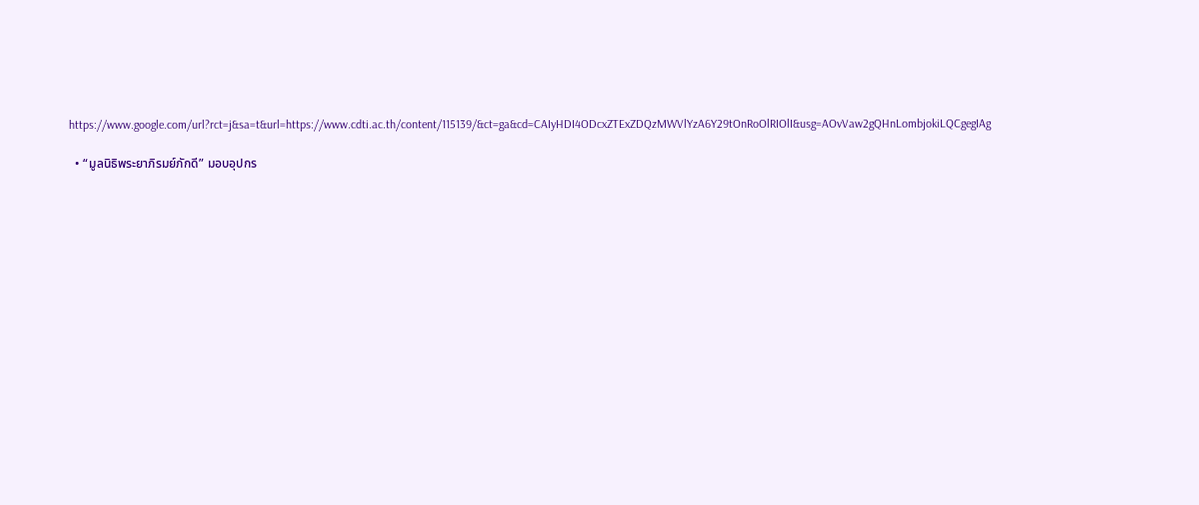https://www.google.com/url?rct=j&sa=t&url=https://www.cdti.ac.th/content/115139/&ct=ga&cd=CAIyHDI4ODcxZTExZDQzMWVlYzA6Y29tOnRoOlRIOlI&usg=AOvVaw2gQHnLombjokiLQCgegIAg

  • “มูลนิธิพระยาภิรมย์ภักดี” มอบอุปกร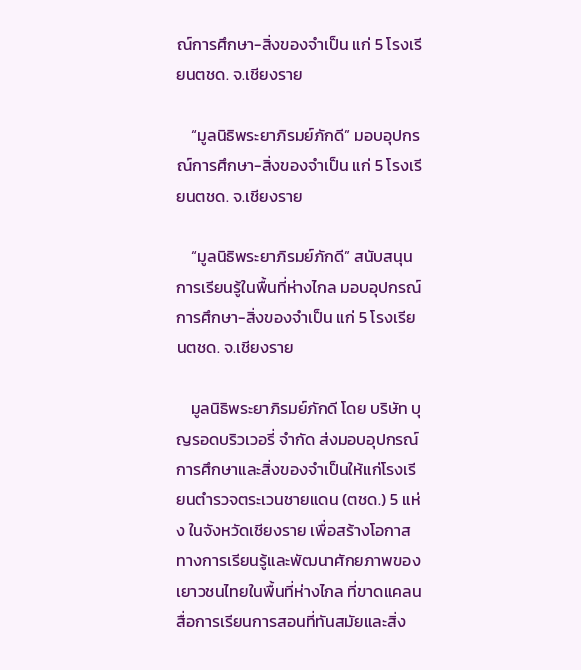ณ์การศึกษา-สิ่งของจำเป็น แก่ 5 โรงเรียนตชด. จ.เชียงราย

    “มูลนิธิพระยาภิรมย์ภักดี” มอบอุปกรณ์การศึกษา-สิ่งของจำเป็น แก่ 5 โรงเรียนตชด. จ.เชียงราย

    “มูลนิธิพระยาภิรมย์ภักดี” สนับสนุนการเรียนรู้ในพื้นที่ห่างไกล มอบอุปกรณ์การศึกษา-สิ่งของจำเป็น แก่ 5 โรงเรียนตชด. จ.เชียงราย

    มูลนิธิพระยาภิรมย์ภักดี โดย บริษัท บุญรอดบริวเวอรี่ จำกัด ส่งมอบอุปกรณ์การศึกษาและสิ่งของจำเป็นให้แก่โรงเรียนตำรวจตระเวนชายแดน (ตชด.) 5 แห่ง ในจังหวัดเชียงราย เพื่อสร้างโอกาสทางการเรียนรู้และพัฒนาศักยภาพของเยาวชนไทยในพื้นที่ห่างไกล ที่ขาดแคลนสื่อการเรียนการสอนที่ทันสมัยและสิ่ง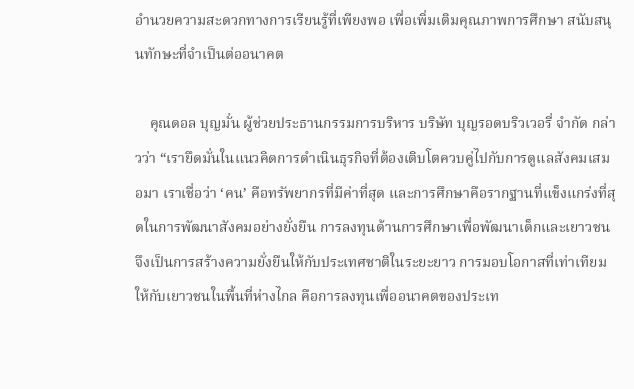อำนวยความสะดวกทางการเรียนรู้ที่เพียงพอ เพื่อเพิ่มเติมคุณภาพการศึกษา สนับสนุนทักษะที่จำเป็นต่ออนาคต

    คุณดอล บุญมั่น ผู้ช่วยประธานกรรมการบริหาร บริษัท บุญรอดบริวเวอรี่ จำกัด กล่าวว่า “เรายึดมั่นในแนวคิดการดำเนินธุรกิจที่ต้องเติบโตควบคู่ไปกับการดูแลสังคมเสมอมา เราเชื่อว่า ‘คน’ คือทรัพยากรที่มีค่าที่สุด และการศึกษาคือรากฐานที่แข็งแกร่งที่สุดในการพัฒนาสังคมอย่างยั่งยืน การลงทุนด้านการศึกษาเพื่อพัฒนาเด็กและเยาวชนจึงเป็นการสร้างความยั่งยืนให้กับประเทศชาติในระยะยาว การมอบโอกาสที่เท่าเทียมให้กับเยาวชนในพื้นที่ห่างไกล คือการลงทุนเพื่ออนาคตของประเท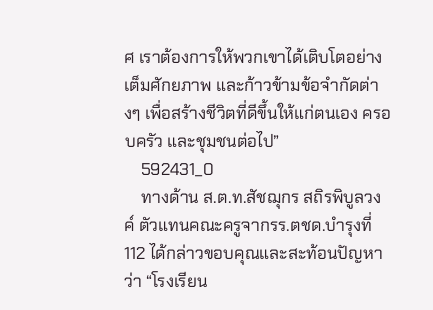ศ เราต้องการให้พวกเขาได้เติบโตอย่างเต็มศักยภาพ และก้าวข้ามข้อจำกัดต่างๆ เพื่อสร้างชีวิตที่ดีขึ้นให้แก่ตนเอง ครอบครัว และชุมชนต่อไป”
    592431_0
    ทางด้าน ส.ต.ท.สัชฌุกร สถิรพิบูลวงค์ ตัวแทนคณะครูจากรร.ตชด.บำรุงที่ 112 ได้กล่าวขอบคุณและสะท้อนปัญหาว่า “โรงเรียน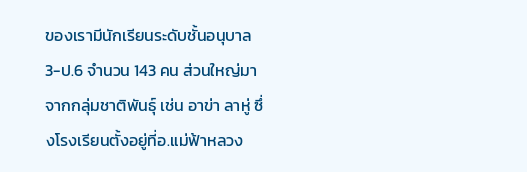ของเรามีนักเรียนระดับชั้นอนุบาล3-ป.6 จำนวน 143 คน ส่วนใหญ่มาจากกลุ่มชาติพันธุ์ เช่น อาข่า ลาหู่ ซึ่งโรงเรียนตั้งอยู่ที่อ.แม่ฟ้าหลวง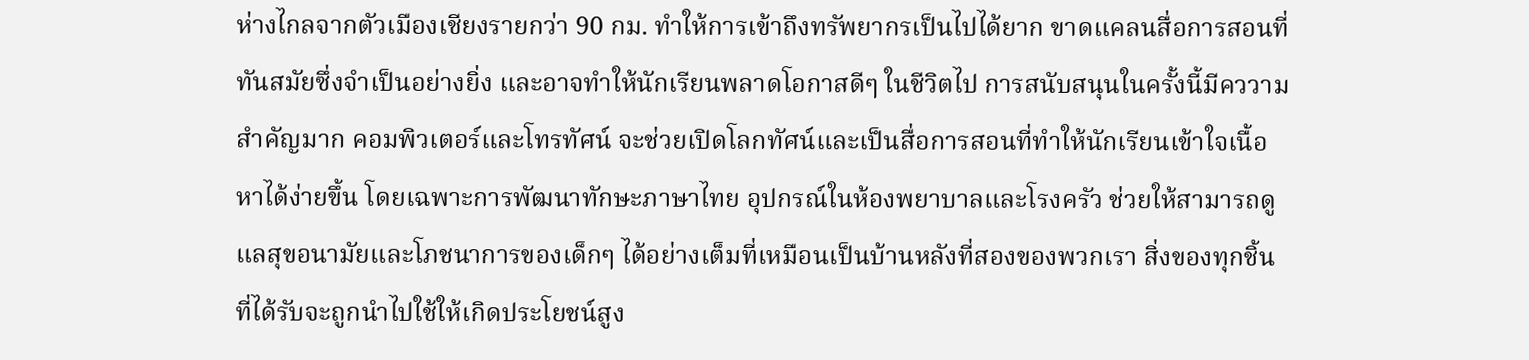ห่างไกลจากตัวเมืองเชียงรายกว่า 90 กม. ทำให้การเข้าถึงทรัพยากรเป็นไปได้ยาก ขาดแคลนสื่อการสอนที่ทันสมัยซึ่งจำเป็นอย่างยิ่ง และอาจทำให้นักเรียนพลาดโอกาสดีๆ ในชีวิตไป การสนับสนุนในครั้งนี้มีคววามสำคัญมาก คอมพิวเตอร์และโทรทัศน์ จะช่วยเปิดโลกทัศน์และเป็นสื่อการสอนที่ทำให้นักเรียนเข้าใจเนื้อหาได้ง่ายขึ้น โดยเฉพาะการพัฒนาทักษะภาษาไทย อุปกรณ์ในห้องพยาบาลและโรงครัว ช่วยให้สามารถดูแลสุขอนามัยและโภชนาการของเด็กๆ ได้อย่างเต็มที่เหมือนเป็นบ้านหลังที่สองของพวกเรา สิ่งของทุกชิ้นที่ได้รับจะถูกนำไปใช้ให้เกิดประโยชน์สูง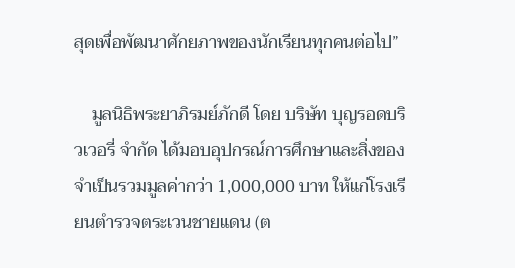สุดเพื่อพัฒนาศักยภาพของนักเรียนทุกคนต่อไป”

    มูลนิธิพระยาภิรมย์ภักดี โดย บริษัท บุญรอดบริวเวอรี่ จำกัด ได้มอบอุปกรณ์การศึกษาและสิ่งของจำเป็นรวมมูลค่ากว่า 1,000,000 บาท ให้แก่โรงเรียนตำรวจตระเวนชายแดน (ต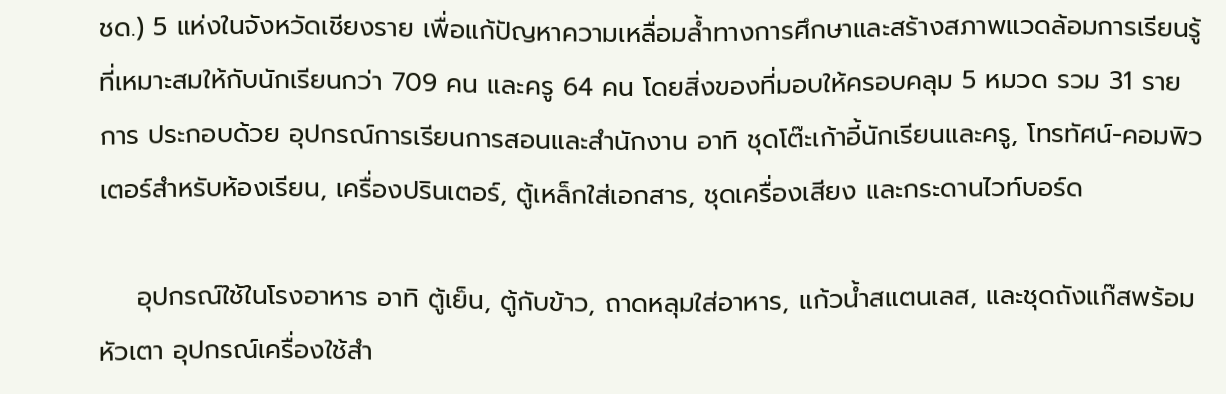ชด.) 5 แห่งในจังหวัดเชียงราย เพื่อแก้ปัญหาความเหลื่อมล้ำทางการศึกษาและสร้างสภาพแวดล้อมการเรียนรู้ที่เหมาะสมให้กับนักเรียนกว่า 709 คน และครู 64 คน โดยสิ่งของที่มอบให้ครอบคลุม 5 หมวด รวม 31 รายการ ประกอบด้วย อุปกรณ์การเรียนการสอนและสำนักงาน อาทิ ชุดโต๊ะเก้าอี้นักเรียนและครู, โทรทัศน์-คอมพิวเตอร์สำหรับห้องเรียน, เครื่องปรินเตอร์, ตู้เหล็กใส่เอกสาร, ชุดเครื่องเสียง และกระดานไวท์บอร์ด

    อุปกรณ์ใช้ในโรงอาหาร อาทิ ตู้เย็น, ตู้กับข้าว, ถาดหลุมใส่อาหาร, แก้วน้ำสแตนเลส, และชุดถังแก๊สพร้อมหัวเตา อุปกรณ์เครื่องใช้สำ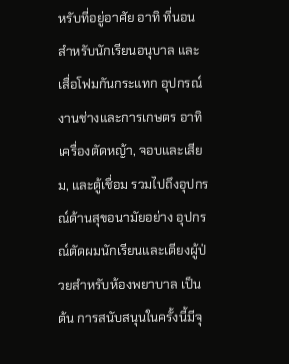หรับที่อยู่อาศัย อาทิ ที่นอนสำหรับนักเรียนอนุบาล และ เสื่อโฟมกันกระแทก อุปกรณ์งานช่างและการเกษตร อาทิ เครื่องตัดหญ้า, จอบและเสียม, และตู้เชื่อม รวมไปถึงอุปกรณ์ด้านสุขอนามัยอย่าง อุปกรณ์ตัดผมนักเรียนและเตียงผู้ป่วยสำหรับห้องพยาบาล เป็นต้น การสนับสนุนในครั้งนี้มีจุ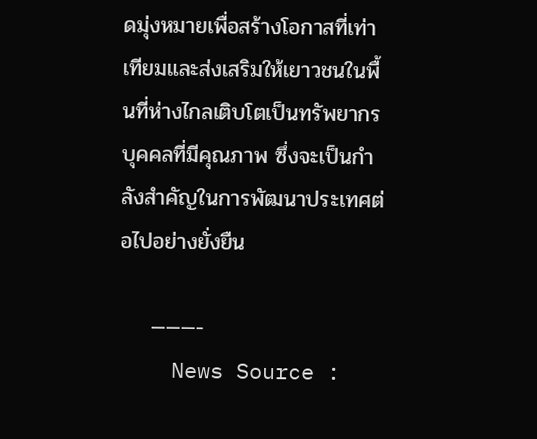ดมุ่งหมายเพื่อสร้างโอกาสที่เท่าเทียมและส่งเสริมให้เยาวชนในพื้นที่ห่างไกลเติบโตเป็นทรัพยากรบุคคลที่มีคุณภาพ ซึ่งจะเป็นกำลังสำคัญในการพัฒนาประเทศต่อไปอย่างยั่งยืน

    ———-
    News Source :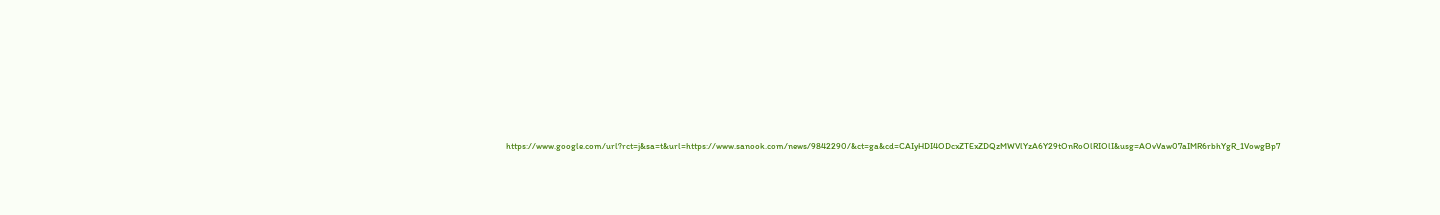https://www.google.com/url?rct=j&sa=t&url=https://www.sanook.com/news/9842290/&ct=ga&cd=CAIyHDI4ODcxZTExZDQzMWVlYzA6Y29tOnRoOlRIOlI&usg=AOvVaw07aIMR6rbhYgR_1VowgBp7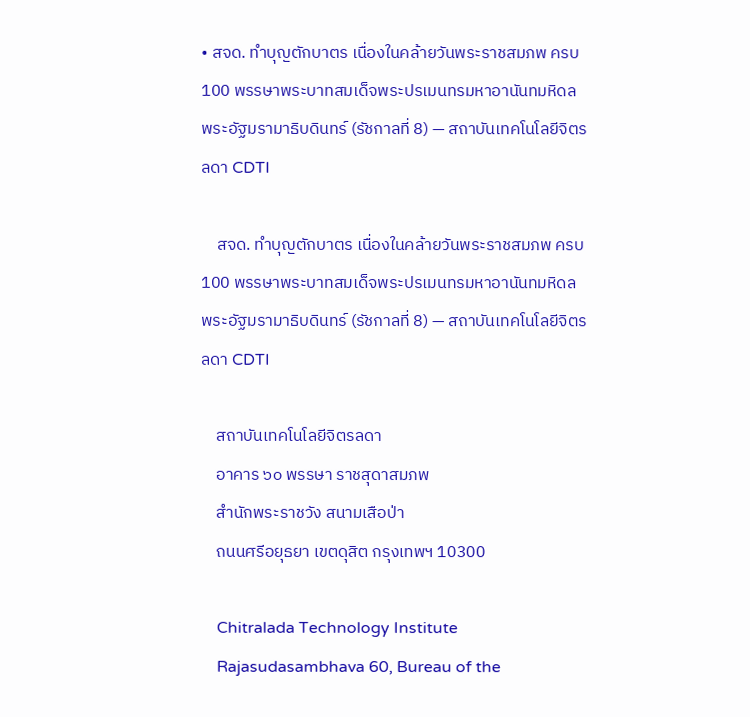• สจด. ทำบุญตักบาตร เนื่องในคล้ายวันพระราชสมภพ ครบ 100 พรรษาพระบาทสมเด็จพระปรเมนทรมหาอานันทมหิดล พระอัฐมรามาธิบดินทร์ (รัชกาลที่ 8) — สถาบันเทคโนโลยีจิตรลดา CDTI

    สจด. ทำบุญตักบาตร เนื่องในคล้ายวันพระราชสมภพ ครบ 100 พรรษาพระบาทสมเด็จพระปรเมนทรมหาอานันทมหิดล พระอัฐมรามาธิบดินทร์ (รัชกาลที่ 8) — สถาบันเทคโนโลยีจิตรลดา CDTI

    สถาบันเทคโนโลยีจิตรลดา
    อาคาร ๖๐ พรรษา ราชสุดาสมภพ
    สำนักพระราชวัง สนามเสือป่า
    ถนนศรีอยุธยา เขตดุสิต กรุงเทพฯ 10300

    Chitralada Technology Institute
    Rajasudasambhava 60, Bureau of the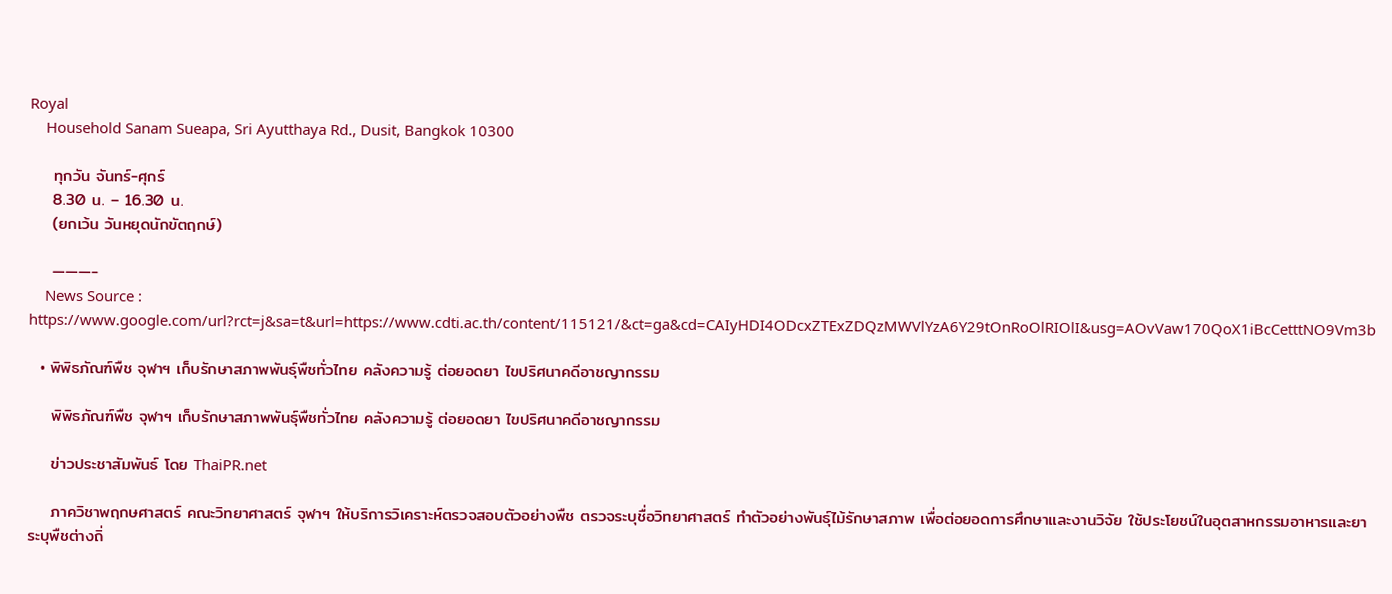Royal
    Household Sanam Sueapa, Sri Ayutthaya Rd., Dusit, Bangkok 10300

    ทุกวัน จันทร์-ศุกร์
    8.30 น. – 16.30 น.
    (ยกเว้น วันหยุดนักขัตฤกษ์)

    ———-
    News Source : https://www.google.com/url?rct=j&sa=t&url=https://www.cdti.ac.th/content/115121/&ct=ga&cd=CAIyHDI4ODcxZTExZDQzMWVlYzA6Y29tOnRoOlRIOlI&usg=AOvVaw170QoX1iBcCetttNO9Vm3b

  • พิพิธภัณฑ์พืช จุฬาฯ เก็บรักษาสภาพพันธุ์พืชทั่วไทย คลังความรู้ ต่อยอดยา ไขปริศนาคดีอาชญากรรม

    พิพิธภัณฑ์พืช จุฬาฯ เก็บรักษาสภาพพันธุ์พืชทั่วไทย คลังความรู้ ต่อยอดยา ไขปริศนาคดีอาชญากรรม

    ข่าวประชาสัมพันธ์ โดย ThaiPR.net

    ภาควิชาพฤกษศาสตร์ คณะวิทยาศาสตร์ จุฬาฯ ให้บริการวิเคราะห์ตรวจสอบตัวอย่างพืช ตรวจระบุชื่อวิทยาศาสตร์ ทำตัวอย่างพันธุ์ไม้รักษาสภาพ เพื่อต่อยอดการศึกษาและงานวิจัย ใช้ประโยชน์ในอุตสาหกรรมอาหารและยา ระบุพืชต่างถิ่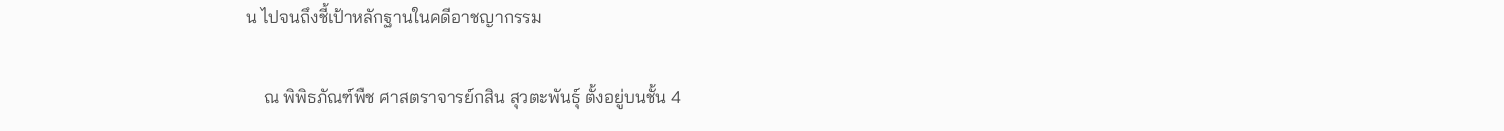น ไปจนถึงชี้เป้าหลักฐานในคดีอาชญากรรม

    ณ พิพิธภัณฑ์พืช ศาสตราจารย์กสิน สุวตะพันธุ์ ตั้งอยู่บนชั้น 4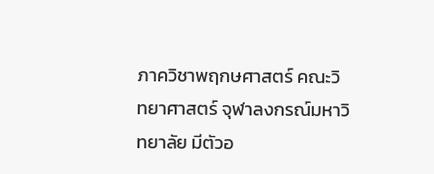ภาควิชาพฤกษศาสตร์ คณะวิทยาศาสตร์ จุฬาลงกรณ์มหาวิทยาลัย มีตัวอ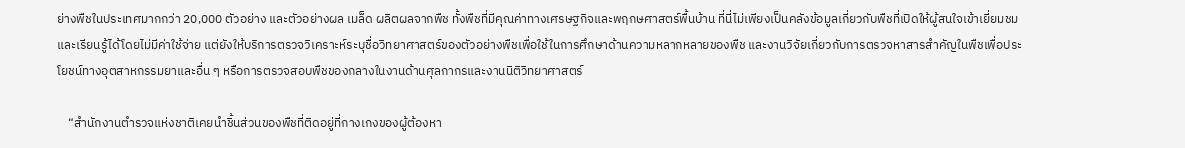ย่างพืชในประเทศมากกว่า 20,000 ตัวอย่าง และตัวอย่างผล เมล็ด ผลิตผลจากพืช ทั้งพืชที่มีคุณค่าทางเศรษฐกิจและพฤกษศาสตร์พื้นบ้าน ที่นี่ไม่เพียงเป็นคลังข้อมูลเกี่ยวกับพืชที่เปิดให้ผู้สนใจเข้าเยี่ยมชมและเรียนรู้ได้โดยไม่มีค่าใช้จ่าย แต่ยังให้บริการตรวจวิเคราะห์ระบุชื่อวิทยาศาสตร์ของตัวอย่างพืชเพื่อใช้ในการศึกษาด้านความหลากหลายของพืช และงานวิจัยเกี่ยวกับการตรวจหาสารสำคัญในพืชเพื่อประโยชน์ทางอุตสาหกรรมยาและอื่น ๆ หรือการตรวจสอบพืชของกลางในงานด้านศุลกากรและงานนิติวิทยาศาสตร์

    “สำนักงานตำรวจแห่งชาติเคยนำชิ้นส่วนของพืชที่ติดอยู่ที่กางเกงของผู้ต้องหา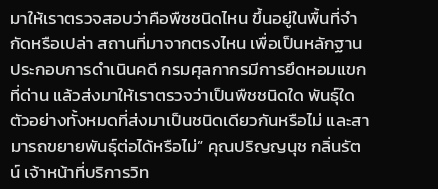มาให้เราตรวจสอบว่าคือพืชชนิดไหน ขึ้นอยู่ในพื้นที่จำกัดหรือเปล่า สถานที่มาจากตรงไหน เพื่อเป็นหลักฐานประกอบการดำเนินคดี กรมศุลกากรมีการยึดหอมแขกที่ด่าน แล้วส่งมาให้เราตรวจว่าเป็นพืชชนิดใด พันธุ์ใด ตัวอย่างทั้งหมดที่ส่งมาเป็นชนิดเดียวกันหรือไม่ และสามารถขยายพันธุ์ต่อได้หรือไม่” คุณปริญญนุช กลิ่นรัตน์ เจ้าหน้าที่บริการวิท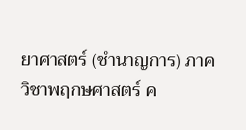ยาศาสตร์ (ชำนาญการ) ภาควิชาพฤกษศาสตร์ ค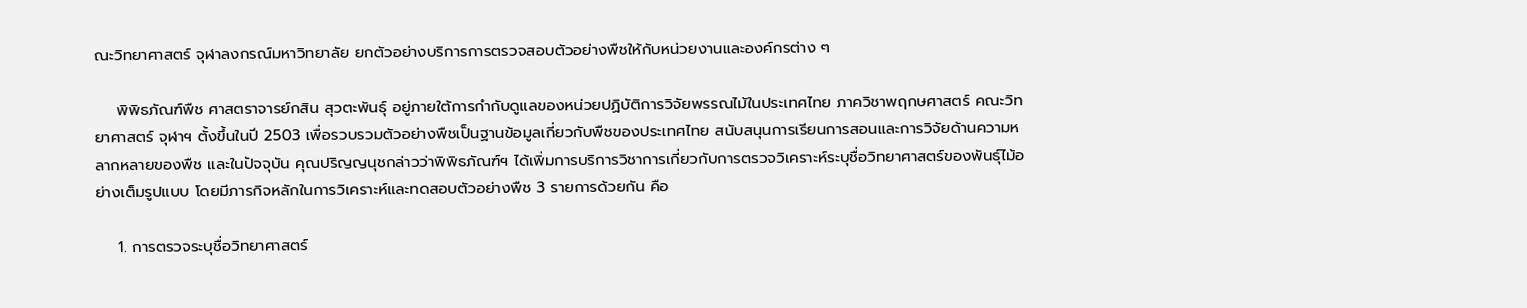ณะวิทยาศาสตร์ จุฬาลงกรณ์มหาวิทยาลัย ยกตัวอย่างบริการการตรวจสอบตัวอย่างพืชให้กับหน่วยงานและองค์กรต่าง ๆ

    พิพิธภัณฑ์พืช ศาสตราจารย์กสิน สุวตะพันธุ์ อยู่ภายใต้การกำกับดูแลของหน่วยปฏิบัติการวิจัยพรรณไม้ในประเทศไทย ภาควิชาพฤกษศาสตร์ คณะวิทยาศาสตร์ จุฬาฯ ตั้งขึ้นในปี 2503 เพื่อรวบรวมตัวอย่างพืชเป็นฐานข้อมูลเกี่ยวกับพืชของประเทศไทย สนับสนุนการเรียนการสอนและการวิจัยด้านความหลากหลายของพืช และในปัจจุบัน คุณปริญญนุชกล่าวว่าพิพิธภัณฑ์ฯ ได้เพิ่มการบริการวิชาการเกี่ยวกับการตรวจวิเคราะห์ระบุชื่อวิทยาศาสตร์ของพันธุ์ไม้อย่างเต็มรูปแบบ โดยมีภารกิจหลักในการวิเคราะห์และทดสอบตัวอย่างพืช 3 รายการด้วยกัน คือ

    1. การตรวจระบุชื่อวิทยาศาสตร์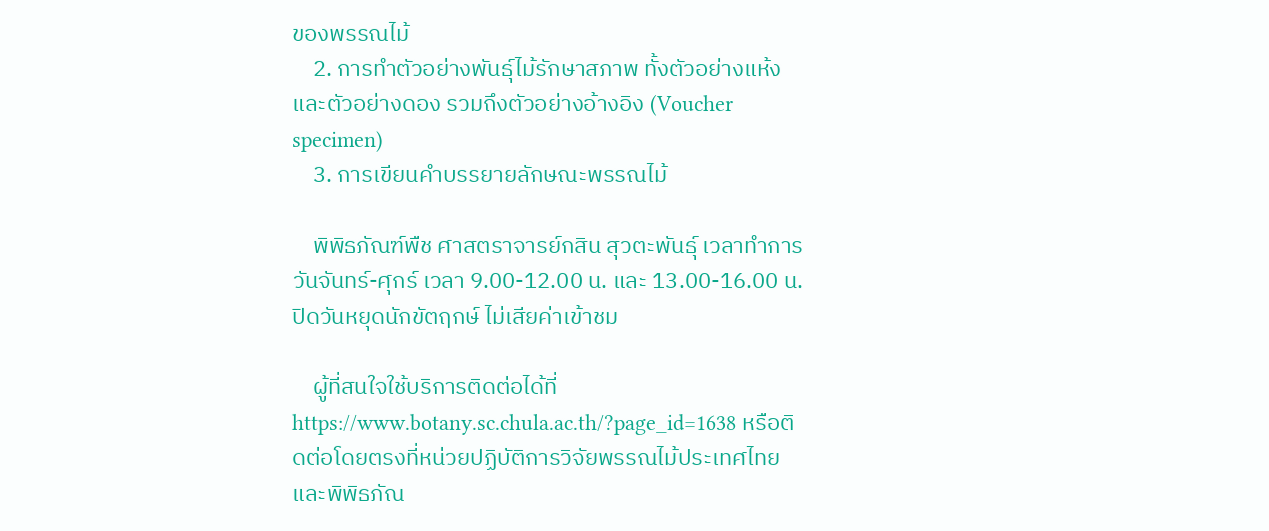ของพรรณไม้
    2. การทำตัวอย่างพันธุ์ไม้รักษาสภาพ ทั้งตัวอย่างแห้งและตัวอย่างดอง รวมถึงตัวอย่างอ้างอิง (Voucher specimen)
    3. การเขียนคำบรรยายลักษณะพรรณไม้

    พิพิธภัณฑ์พืช ศาสตราจารย์กสิน สุวตะพันธุ์ เวลาทำการ วันจันทร์-ศุกร์ เวลา 9.00-12.00 น. และ 13.00-16.00 น. ปิดวันหยุดนักขัตฤกษ์ ไม่เสียค่าเข้าชม

    ผู้ที่สนใจใช้บริการติดต่อได้ที่ https://www.botany.sc.chula.ac.th/?page_id=1638 หรือติดต่อโดยตรงที่หน่วยปฏิบัติการวิจัยพรรณไม้ประเทศไทย และพิพิธภัณ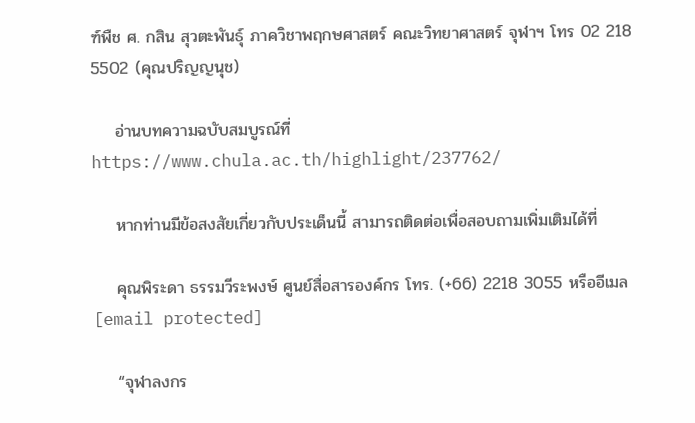ฑ์พืช ศ. กสิน สุวตะพันธุ์ ภาควิชาพฤกษศาสตร์ คณะวิทยาศาสตร์ จุฬาฯ โทร 02 218 5502 (คุณปริญญนุช)

    อ่านบทความฉบับสมบูรณ์ที่ https://www.chula.ac.th/highlight/237762/

    หากท่านมีข้อสงสัยเกี่ยวกับประเด็นนี้ สามารถติดต่อเพื่อสอบถามเพิ่มเติมได้ที่

    คุณพิระดา ธรรมวีระพงษ์ ศูนย์สื่อสารองค์กร โทร. (+66) 2218 3055 หรืออีเมล [email protected]

    “จุฬาลงกร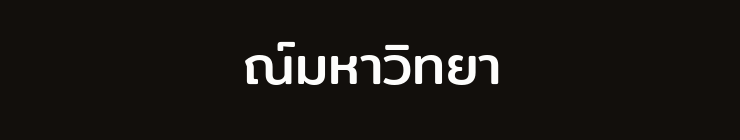ณ์มหาวิทยา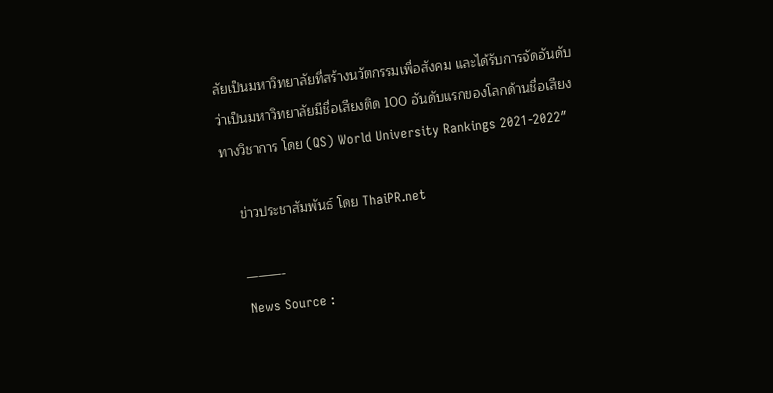ลัยเป็นมหาวิทยาลัยที่สร้างนวัตกรรมเพื่อสังคม และได้รับการจัดอันดับว่าเป็นมหาวิทยาลัยมีชื่อเสียงติด 100 อันดับแรกของโลกด้านชื่อเสียงทางวิชาการ โดย (QS) World University Rankings 2021-2022″

    ข่าวประชาสัมพันธ์ โดย ThaiPR.net

    ———-
    News Source :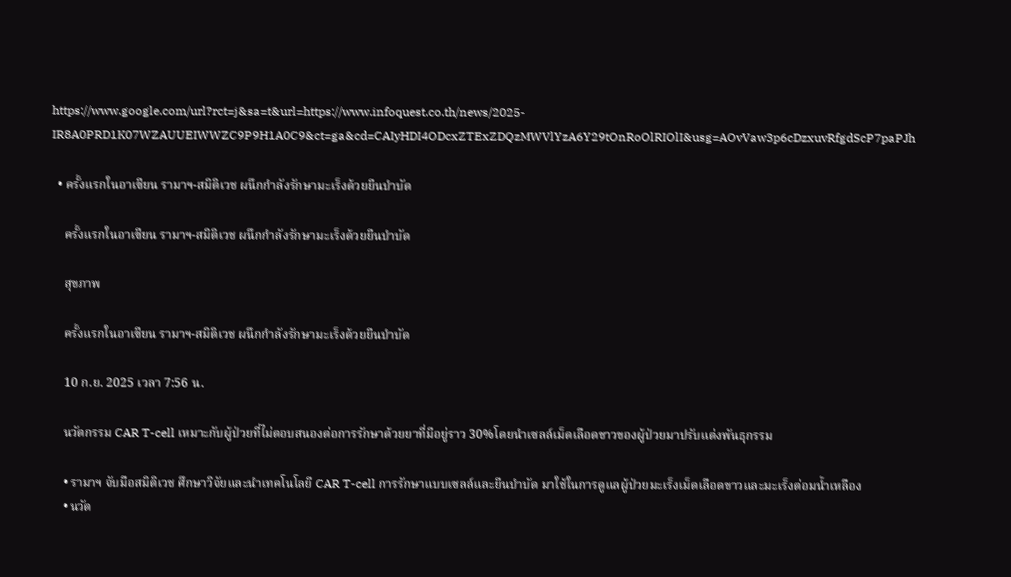https://www.google.com/url?rct=j&sa=t&url=https://www.infoquest.co.th/news/2025-IR8A0PRD1K07WZAUUEIWWZC9P9H1A0C9&ct=ga&cd=CAIyHDI4ODcxZTExZDQzMWVlYzA6Y29tOnRoOlRIOlI&usg=AOvVaw3p6cDzxuvRfgdScP7paPJh

  • ครั้งแรกในอาเซียน รามาฯ-สมิติเวช ผนึกกำลังรักษามะเร็งด้วยยีนบำบัด

    ครั้งแรกในอาเซียน รามาฯ-สมิติเวช ผนึกกำลังรักษามะเร็งด้วยยีนบำบัด

    สุขภาพ

    ครั้งแรกในอาเซียน รามาฯ-สมิติเวช ผนึกกำลังรักษามะเร็งด้วยยีนบำบัด

    10 ก.ย. 2025 เวลา 7:56 น.

    นวัตกรรม CAR T-cell เหมาะกับผู้ป่วยที่ไม่ตอบสนองต่อการรักษาด้วยยาที่มีอยู่ราว 30%โดยนำเซลล์เม็ดเลือดขาวของผู้ป่วยมาปรับแต่งพันธุกรรม

    • รามาฯ จับมือสมิติเวช ศึกษาวิจัยและนำเทคโนโลยี CAR T-cell การรักษาแบบเซลล์และยีนบำบัด มาใช้ในการดูแลผู้ป่วยมะเร็งเม็ดเลือดขาวและมะเร็งต่อมน้ำเหลือง
    • นวัต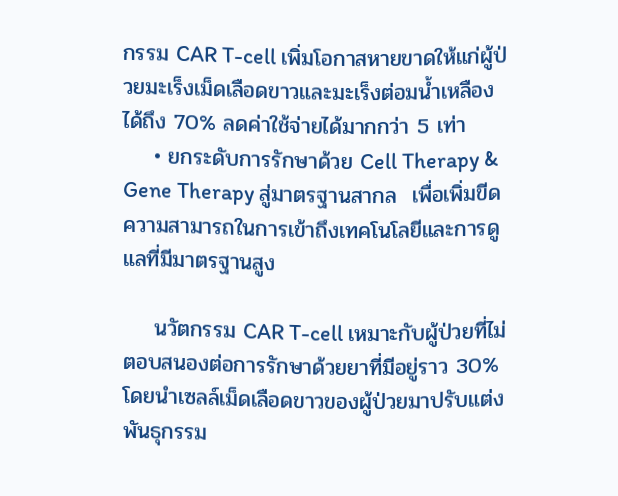กรรม CAR T-cell เพิ่มโอกาสหายขาดให้แก่ผู้ป่วยมะเร็งเม็ดเลือดขาวและมะเร็งต่อมน้ำเหลือง ได้ถึง 70% ลดค่าใช้จ่ายได้มากกว่า 5 เท่า
    • ยกระดับการรักษาด้วย Cell Therapy & Gene Therapy สู่มาตรฐานสากล  เพื่อเพิ่มขีดความสามารถในการเข้าถึงเทคโนโลยีและการดูแลที่มีมาตรฐานสูง

    นวัตกรรม CAR T-cell เหมาะกับผู้ป่วยที่ไม่ตอบสนองต่อการรักษาด้วยยาที่มีอยู่ราว 30% โดยนำเซลล์เม็ดเลือดขาวของผู้ป่วยมาปรับแต่งพันธุกรรม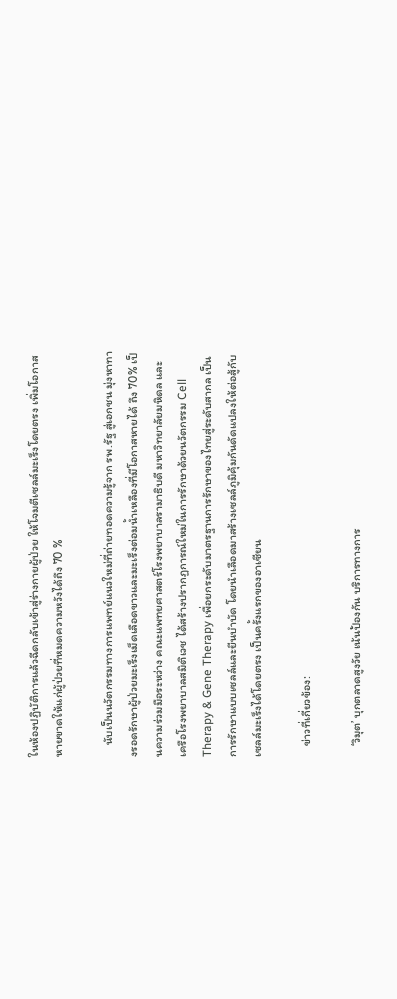ในห้องปฏิบัติการแล้วฉีดกลับเข้าสู่ร่างกายผู้ป่วย ให้โจมตีเซลล์มะเร็งโดยตรง เพิ่มโอกาสหายขาดให้แก่ผู้ป่วยที่หมดความหวังได้ถึง 70 %

    นับเป็นนวัตกรรมทางการแพทย์แนวใหม่ที่ถ่ายทอดความรู้จาก รพ.รัฐ สู่เอกชน มุ่งหาทางรอดรักษาผู้ป่วยมะเร็งเม็ดเลือดขาวและมะเร็งต่อมน้ำเหลืองที่มีโอกาสหายได้ ถึง 70% เป็นความร่วมมือระหว่าง คณะแพทยศาสตร์โรงพยาบาลรามาธิบดี มหาวิทยาลัยมหิดล และ เครือโรงพยาบาลสมิติเวช ได้สร้างปรากฏการณ์ใหม่ในการรักษาด้วยนวัตกรรม Cell Therapy & Gene Therapy เพื่อยกระดับมาตรฐานการรักษาของไทยสู่ระดับสากล เป็นการรักษาแบบเซลล์และยีนบำบัด โดยนำเลือดมาสร้างเซลล์ภูมิคุ้มกันดัดแปลงให้ต่อสู้กับเซลล์มะเร็งได้โดยตรง เป็นครั้งแรกของอาเซียน

    ข่าวที่เกี่ยวข้อง:

    ‘วิมุต’ บุกตลาดสูงวัย เน้นป้องกัน บริการทางการ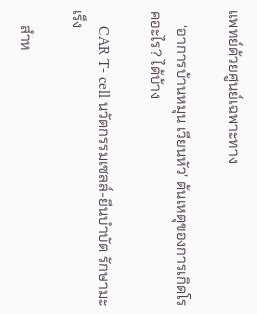แพทย์ด้วยศูนย์เฉพาะทาง

    ‘อาการบ้านหมุน เวียนหัว’ ต้นเหตุของการเกิดโรคอะไร? ได้บ้าง

    CAR T- cell นวัตกรรมเซลล์-ยีนบำบัด รักษามะเร็ง

    สำห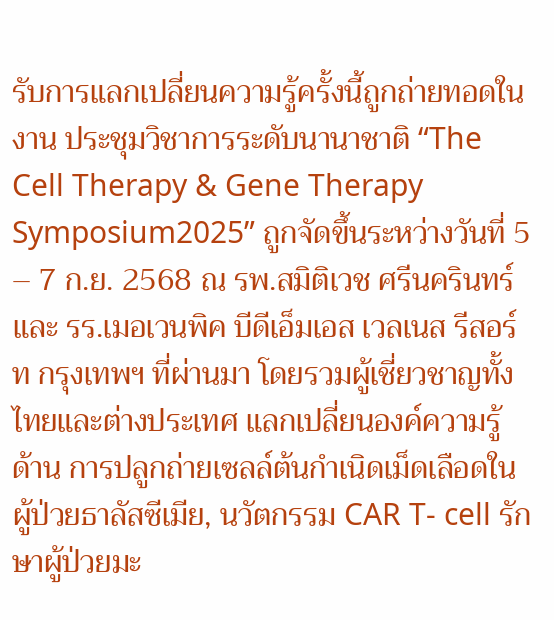รับการแลกเปลี่ยนความรู้ครั้งนี้ถูกถ่ายทอดในงาน ประชุมวิชาการระดับนานาชาติ “The Cell Therapy & Gene Therapy Symposium2025” ถูกจัดขึ้นระหว่างวันที่ 5 – 7 ก.ย. 2568 ณ รพ.สมิติเวช ศรีนครินทร์ และ รร.เมอเวนพิค บีดีเอ็มเอส เวลเนส รีสอร์ท กรุงเทพฯ ที่ผ่านมา โดยรวมผู้เชี่ยวชาญทั้งไทยและต่างประเทศ แลกเปลี่ยนองค์ความรู้ด้าน การปลูกถ่ายเซลล์ต้นกำเนิดเม็ดเลือดในผู้ป่วยธาลัสซีเมีย, นวัตกรรม CAR T- cell รักษาผู้ป่วยมะ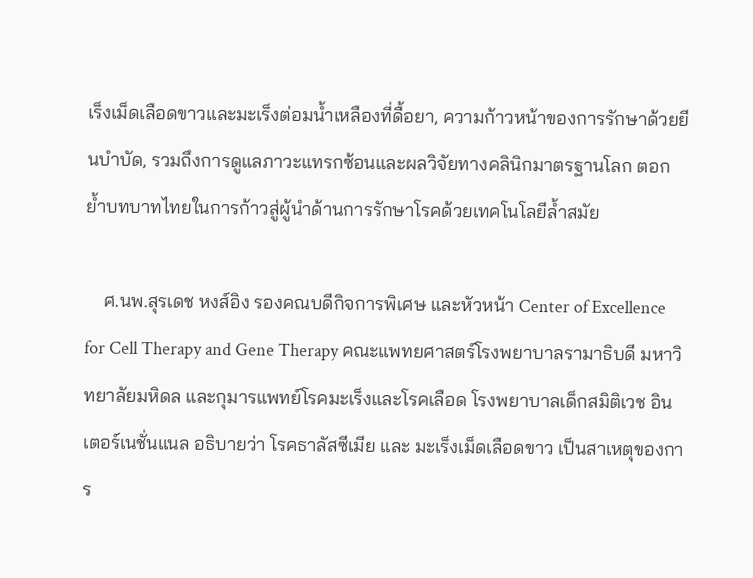เร็งเม็ดเลือดขาวและมะเร็งต่อมน้ำเหลืองที่ดื้อยา, ความก้าวหน้าของการรักษาด้วยยีนบำบัด, รวมถึงการดูแลภาวะแทรกซ้อนและผลวิจัยทางคลินิกมาตรฐานโลก ตอกย้ำบทบาทไทยในการก้าวสู่ผู้นำด้านการรักษาโรคด้วยเทคโนโลยีล้ำสมัย

    ศ.นพ.สุรเดช หงส์อิง รองคณบดีกิจการพิเศษ และหัวหน้า Center of Excellence for Cell Therapy and Gene Therapy คณะแพทยศาสตร์โรงพยาบาลรามาธิบดี มหาวิทยาลัยมหิดล และกุมารแพทย์โรคมะเร็งและโรคเลือด โรงพยาบาลเด็กสมิติเวช อินเตอร์เนชั่นแนล อธิบายว่า โรคธาลัสซีเมีย และ มะเร็งเม็ดเลือดขาว เป็นสาเหตุของการ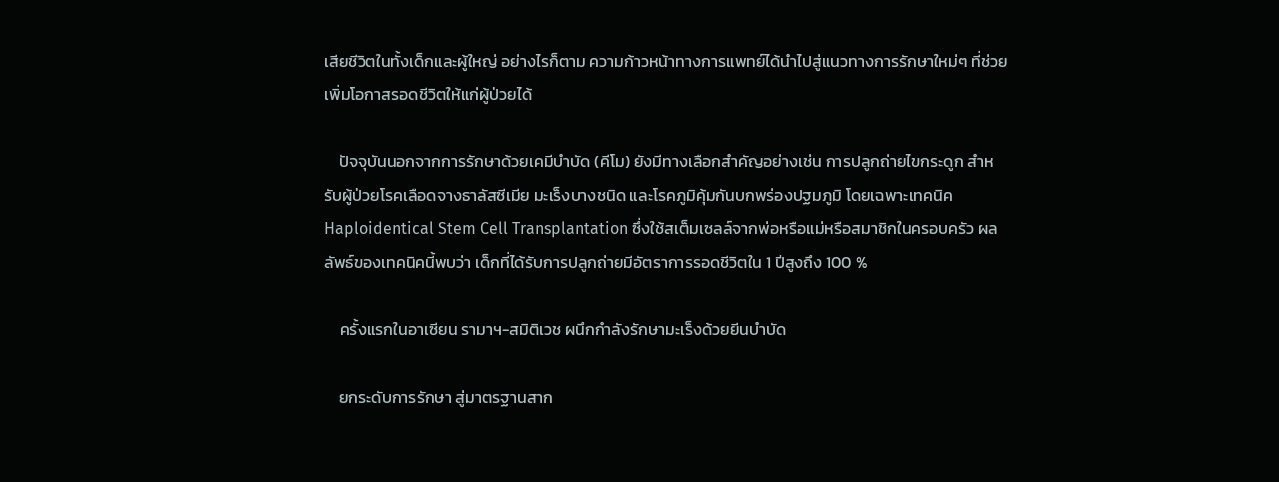เสียชีวิตในทั้งเด็กและผู้ใหญ่ อย่างไรก็ตาม ความก้าวหน้าทางการแพทย์ได้นำไปสู่แนวทางการรักษาใหม่ๆ ที่ช่วยเพิ่มโอกาสรอดชีวิตให้แก่ผู้ป่วยได้

    ปัจจุบันนอกจากการรักษาด้วยเคมีบำบัด (คีโม) ยังมีทางเลือกสำคัญอย่างเช่น การปลูกถ่ายไขกระดูก สำหรับผู้ป่วยโรคเลือดจางธาลัสซีเมีย มะเร็งบางชนิด และโรคภูมิคุ้มกันบกพร่องปฐมภูมิ โดยเฉพาะเทคนิค Haploidentical Stem Cell Transplantation ซึ่งใช้สเต็มเซลล์จากพ่อหรือแม่หรือสมาชิกในครอบครัว ผลลัพธ์ของเทคนิคนี้พบว่า เด็กที่ได้รับการปลูกถ่ายมีอัตราการรอดชีวิตใน 1 ปีสูงถึง 100 %

    ครั้งแรกในอาเซียน รามาฯ-สมิติเวช ผนึกกำลังรักษามะเร็งด้วยยีนบำบัด

    ยกระดับการรักษา สู่มาตรฐานสาก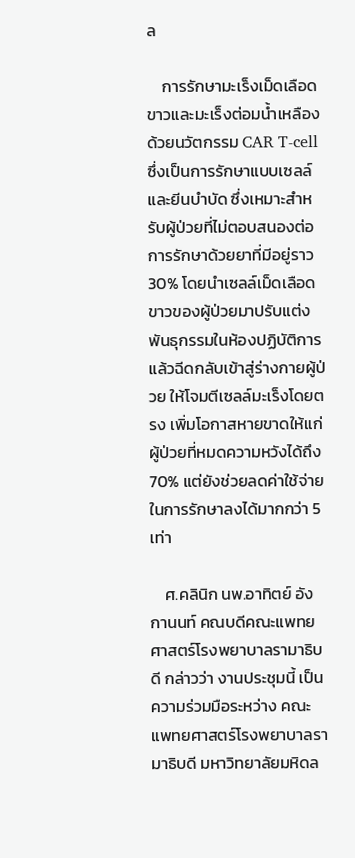ล

    การรักษามะเร็งเม็ดเลือดขาวและมะเร็งต่อมน้ำเหลือง ด้วยนวัตกรรม CAR T-cell ซึ่งเป็นการรักษาแบบเซลล์และยีนบำบัด ซึ่งเหมาะสำหรับผู้ป่วยที่ไม่ตอบสนองต่อการรักษาด้วยยาที่มีอยู่ราว 30% โดยนำเซลล์เม็ดเลือดขาวของผู้ป่วยมาปรับแต่งพันธุกรรมในห้องปฏิบัติการแล้วฉีดกลับเข้าสู่ร่างกายผู้ป่วย ให้โจมตีเซลล์มะเร็งโดยตรง เพิ่มโอกาสหายขาดให้แก่ผู้ป่วยที่หมดความหวังได้ถึง 70% แต่ยังช่วยลดค่าใช้จ่ายในการรักษาลงได้มากกว่า 5 เท่า

    ศ.คลินิก นพ.อาทิตย์ อังกานนท์ คณบดีคณะแพทยศาสตร์โรงพยาบาลรามาธิบดี กล่าวว่า งานประชุมนี้ เป็นความร่วมมือระหว่าง คณะแพทยศาสตร์โรงพยาบาลรามาธิบดี มหาวิทยาลัยมหิดล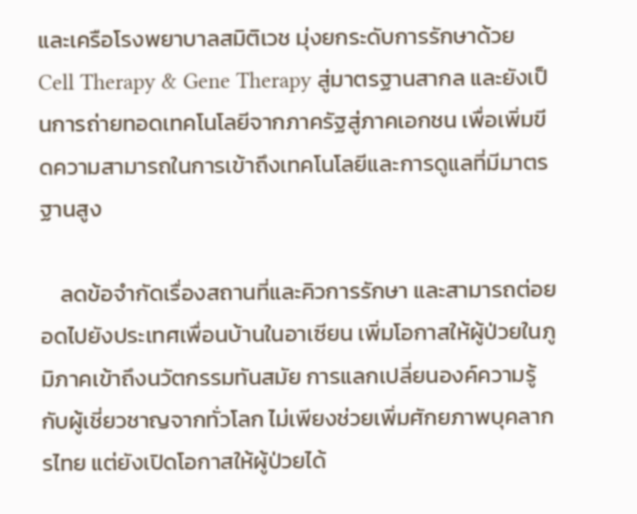และเครือโรงพยาบาลสมิติเวช มุ่งยกระดับการรักษาด้วย Cell Therapy & Gene Therapy สู่มาตรฐานสากล และยังเป็นการถ่ายทอดเทคโนโลยีจากภาครัฐสู่ภาคเอกชน เพื่อเพิ่มขีดความสามารถในการเข้าถึงเทคโนโลยีและการดูแลที่มีมาตรฐานสูง

    ลดข้อจำกัดเรื่องสถานที่และคิวการรักษา และสามารถต่อยอดไปยังประเทศเพื่อนบ้านในอาเซียน เพิ่มโอกาสให้ผู้ป่วยในภูมิภาคเข้าถึงนวัตกรรมทันสมัย การแลกเปลี่ยนองค์ความรู้กับผู้เชี่ยวชาญจากทั่วโลก ไม่เพียงช่วยเพิ่มศักยภาพบุคลากรไทย แต่ยังเปิดโอกาสให้ผู้ป่วยได้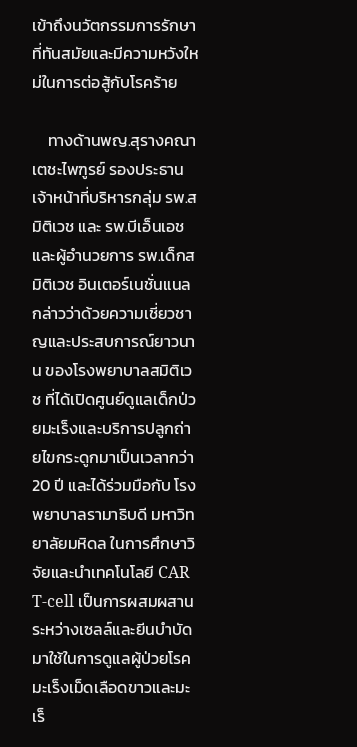เข้าถึงนวัตกรรมการรักษาที่ทันสมัยและมีความหวังใหม่ในการต่อสู้กับโรคร้าย

    ทางด้านพญ.สุรางคณา เตชะไพฑูรย์ รองประธานเจ้าหน้าที่บริหารกลุ่ม รพ.สมิติเวช และ รพ.บีเอ็นเอช และผู้อำนวยการ รพ.เด็กสมิติเวช อินเตอร์เนชั่นแนล กล่าวว่าด้วยความเชี่ยวชาญและประสบการณ์ยาวนาน ของโรงพยาบาลสมิติเวช ที่ได้เปิดศูนย์ดูแลเด็กป่วยมะเร็งและบริการปลูกถ่ายไขกระดูกมาเป็นเวลากว่า 20 ปี และได้ร่วมมือกับ โรงพยาบาลรามาธิบดี มหาวิทยาลัยมหิดล ในการศึกษาวิจัยและนำเทคโนโลยี CAR T-cell เป็นการผสมผสานระหว่างเซลล์และยีนบำบัด มาใช้ในการดูแลผู้ป่วยโรคมะเร็งเม็ดเลือดขาวและมะเร็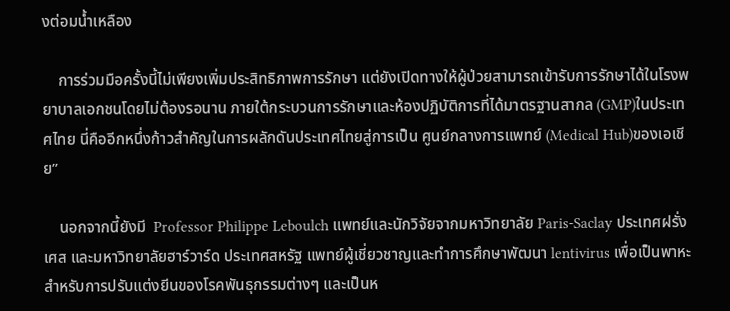งต่อมน้ำเหลือง

    การร่วมมือครั้งนี้ไม่เพียงเพิ่มประสิทธิภาพการรักษา แต่ยังเปิดทางให้ผู้ป่วยสามารถเข้ารับการรักษาได้ในโรงพยาบาลเอกชนโดยไม่ต้องรอนาน ภายใต้กระบวนการรักษาและห้องปฏิบัติการที่ได้มาตรฐานสากล (GMP)ในประเทศไทย นี่คืออีกหนึ่งก้าวสำคัญในการผลักดันประเทศไทยสู่การเป็น ศูนย์กลางการแพทย์ (Medical Hub)ของเอเชีย”

    นอกจากนี้ยังมี  Professor Philippe Leboulch แพทย์และนักวิจัยจากมหาวิทยาลัย Paris-Saclay ประเทศฝรั่งเศส และมหาวิทยาลัยฮาร์วาร์ด ประเทศสหรัฐ แพทย์ผู้เชี่ยวชาญและทำการศึกษาพัฒนา lentivirus เพื่อเป็นพาหะสำหรับการปรับแต่งยีนของโรคพันธุกรรมต่างๆ และเป็นห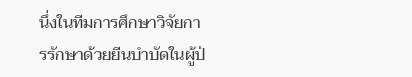นึ่งในทีมการศึกษาวิจัยการรักษาด้วยยีนบำบัดในผู้ป่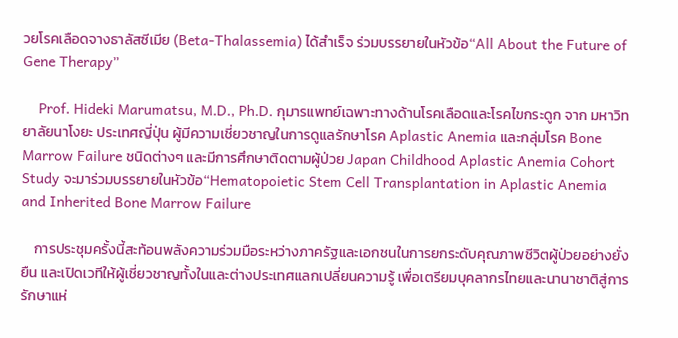วยโรคเลือดจางธาลัสซีเมีย (Beta-Thalassemia) ได้สำเร็จ ร่วมบรรยายในหัวข้อ“All About the Future of Gene Therapy”

    Prof. Hideki Marumatsu, M.D., Ph.D. กุมารแพทย์เฉพาะทางด้านโรคเลือดและโรคไขกระดูก จาก มหาวิทยาลัยนาโงยะ ประเทศญี่ปุ่น ผู้มีความเชี่ยวชาญในการดูแลรักษาโรค Aplastic Anemia และกลุ่มโรค Bone Marrow Failure ชนิดต่างๆ และมีการศึกษาติดตามผู้ป่วย Japan Childhood Aplastic Anemia Cohort Study จะมาร่วมบรรยายในหัวข้อ“Hematopoietic Stem Cell Transplantation in Aplastic Anemia and Inherited Bone Marrow Failure

    การประชุมครั้งนี้สะท้อนพลังความร่วมมือระหว่างภาครัฐและเอกชนในการยกระดับคุณภาพชีวิตผู้ป่วยอย่างยั่งยืน และเปิดเวทีให้ผู้เชี่ยวชาญทั้งในและต่างประเทศแลกเปลี่ยนความรู้ เพื่อเตรียมบุคลากรไทยและนานาชาติสู่การรักษาแห่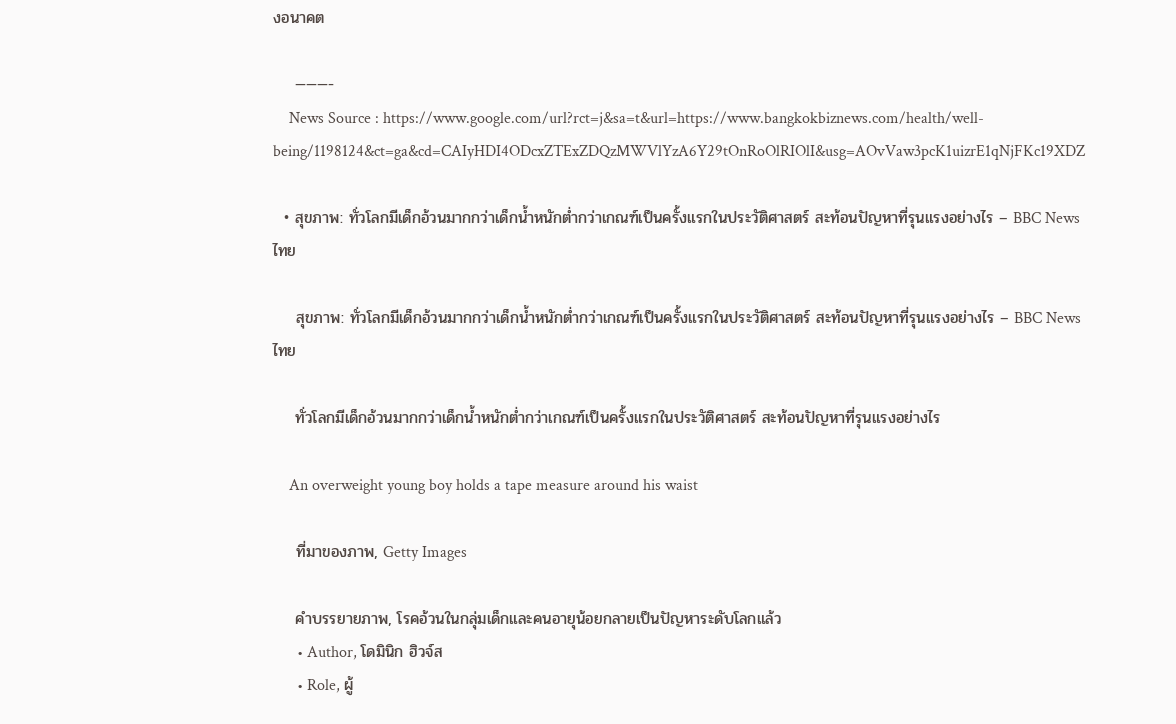งอนาคต

    ———-
    News Source : https://www.google.com/url?rct=j&sa=t&url=https://www.bangkokbiznews.com/health/well-being/1198124&ct=ga&cd=CAIyHDI4ODcxZTExZDQzMWVlYzA6Y29tOnRoOlRIOlI&usg=AOvVaw3pcK1uizrE1qNjFKc19XDZ

  • สุขภาพ: ทั่วโลกมีเด็กอ้วนมากกว่าเด็กน้ำหนักต่ำกว่าเกณฑ์เป็นครั้งแรกในประวัติศาสตร์ สะท้อนปัญหาที่รุนแรงอย่างไร – BBC News ไทย

    สุขภาพ: ทั่วโลกมีเด็กอ้วนมากกว่าเด็กน้ำหนักต่ำกว่าเกณฑ์เป็นครั้งแรกในประวัติศาสตร์ สะท้อนปัญหาที่รุนแรงอย่างไร – BBC News ไทย

    ทั่วโลกมีเด็กอ้วนมากกว่าเด็กน้ำหนักต่ำกว่าเกณฑ์เป็นครั้งแรกในประวัติศาสตร์ สะท้อนปัญหาที่รุนแรงอย่างไร

    An overweight young boy holds a tape measure around his waist

    ที่มาของภาพ, Getty Images

    คำบรรยายภาพ, โรคอ้วนในกลุ่มเด็กและคนอายุน้อยกลายเป็นปัญหาระดับโลกแล้ว
      • Author, โดมินิก ฮิวจ์ส
      • Role, ผู้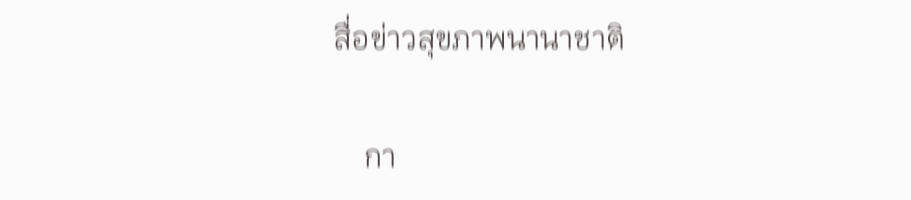สื่อข่าวสุขภาพนานาชาติ

    กา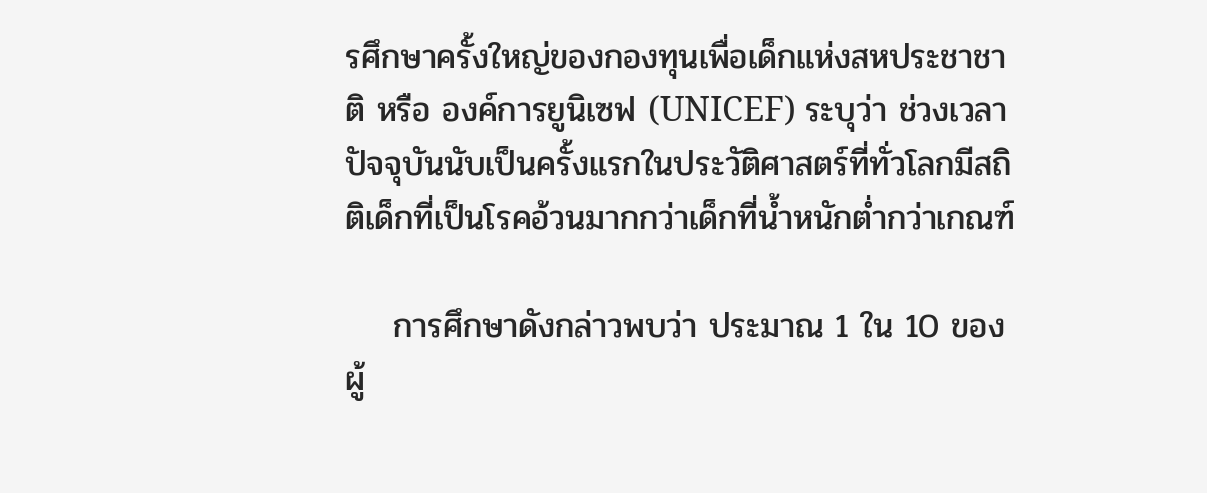รศึกษาครั้งใหญ่ของกองทุนเพื่อเด็กแห่งสหประชาชาติ หรือ องค์การยูนิเซฟ (UNICEF) ระบุว่า ช่วงเวลาปัจจุบันนับเป็นครั้งแรกในประวัติศาสตร์ที่ทั่วโลกมีสถิติเด็กที่เป็นโรคอ้วนมากกว่าเด็กที่น้ำหนักต่ำกว่าเกณฑ์

    การศึกษาดังกล่าวพบว่า ประมาณ 1 ใน 10 ของผู้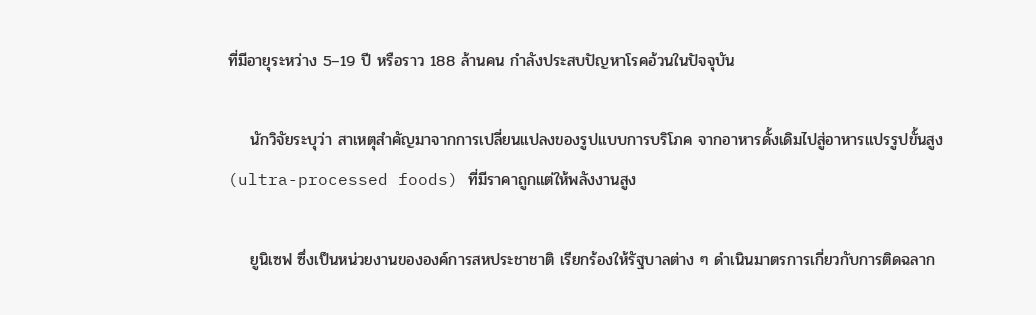ที่มีอายุระหว่าง 5–19 ปี หรือราว 188 ล้านคน กำลังประสบปัญหาโรคอ้วนในปัจจุบัน

    นักวิจัยระบุว่า สาเหตุสำคัญมาจากการเปลี่ยนแปลงของรูปแบบการบริโภค จากอาหารดั้งเดิมไปสู่อาหารแปรรูปขั้นสูง (ultra-processed foods) ที่มีราคาถูกแต่ให้พลังงานสูง

    ยูนิเซฟ ซึ่งเป็นหน่วยงานขององค์การสหประชาชาติ เรียกร้องให้รัฐบาลต่าง ๆ ดำเนินมาตรการเกี่ยวกับการติดฉลาก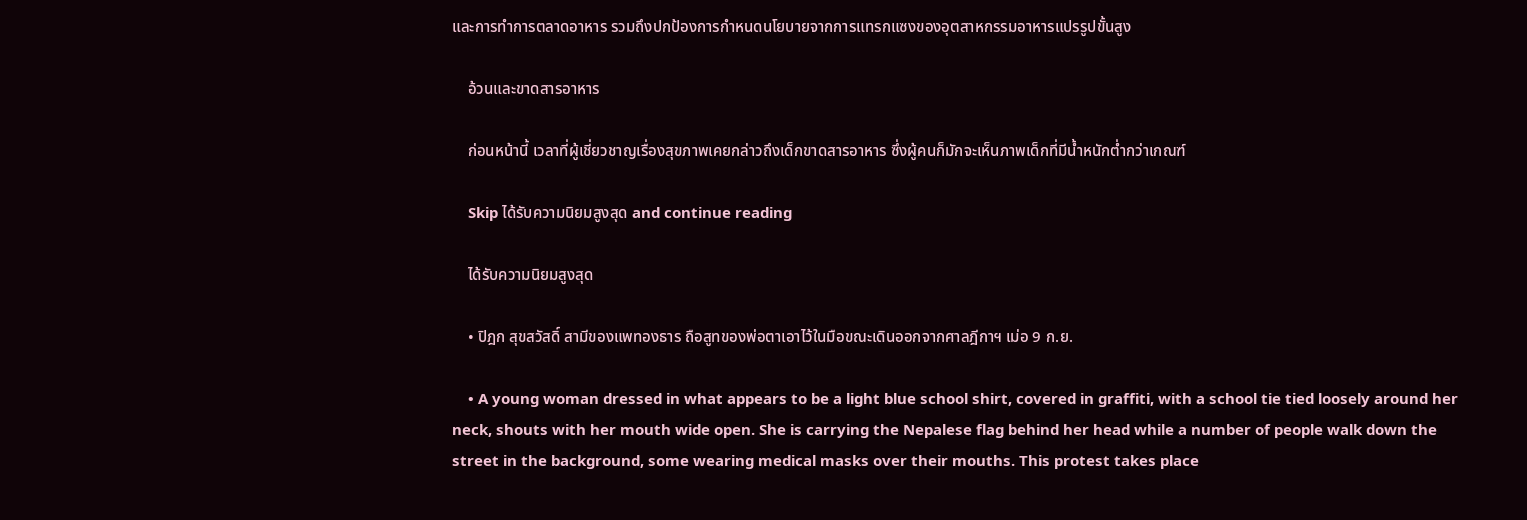และการทำการตลาดอาหาร รวมถึงปกป้องการกำหนดนโยบายจากการแทรกแซงของอุตสาหกรรมอาหารแปรรูปขั้นสูง

    อ้วนและขาดสารอาหาร

    ก่อนหน้านี้ เวลาที่ผู้เชี่ยวชาญเรื่องสุขภาพเคยกล่าวถึงเด็กขาดสารอาหาร ซึ่งผู้คนก็มักจะเห็นภาพเด็กที่มีน้ำหนักต่ำกว่าเกณฑ์

    Skip ได้รับความนิยมสูงสุด and continue reading

    ได้รับความนิยมสูงสุด

    • ปิฎก สุขสวัสดิ์ สามีของแพทองธาร ถือสูทของพ่อตาเอาไว้ในมือขณะเดินออกจากศาลฎีกาฯ เม่อ 9 ก.ย.

    • A young woman dressed in what appears to be a light blue school shirt, covered in graffiti, with a school tie tied loosely around her neck, shouts with her mouth wide open. She is carrying the Nepalese flag behind her head while a number of people walk down the street in the background, some wearing medical masks over their mouths. This protest takes place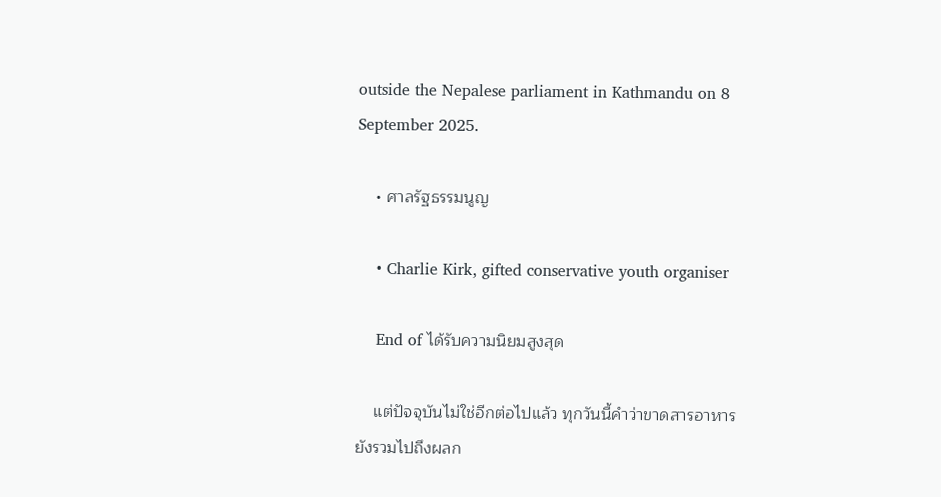outside the Nepalese parliament in Kathmandu on 8 September 2025.

    • ศาลรัฐธรรมนูญ

    • Charlie Kirk, gifted conservative youth organiser

    End of ได้รับความนิยมสูงสุด

    แต่ปัจจุบันไม่ใช่อีกต่อไปแล้ว ทุกวันนี้คำว่าขาดสารอาหารยังรวมไปถึงผลก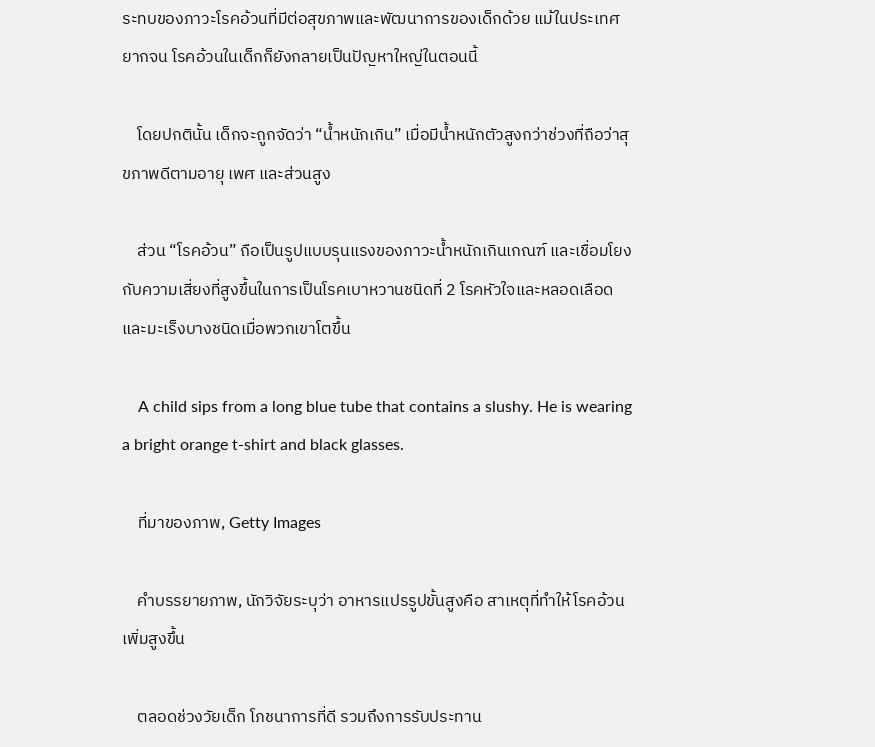ระทบของภาวะโรคอ้วนที่มีต่อสุขภาพและพัฒนาการของเด็กด้วย แม้ในประเทศยากจน โรคอ้วนในเด็กก็ยังกลายเป็นปัญหาใหญ่ในตอนนี้

    โดยปกตินั้น เด็กจะถูกจัดว่า “น้ำหนักเกิน” เมื่อมีน้ำหนักตัวสูงกว่าช่วงที่ถือว่าสุขภาพดีตามอายุ เพศ และส่วนสูง

    ส่วน “โรคอ้วน” ถือเป็นรูปแบบรุนแรงของภาวะน้ำหนักเกินเกณฑ์ และเชื่อมโยงกับความเสี่ยงที่สูงขึ้นในการเป็นโรคเบาหวานชนิดที่ 2 โรคหัวใจและหลอดเลือด และมะเร็งบางชนิดเมื่อพวกเขาโตขึ้น

    A child sips from a long blue tube that contains a slushy. He is wearing a bright orange t-shirt and black glasses.

    ที่มาของภาพ, Getty Images

    คำบรรยายภาพ, นักวิจัยระบุว่า อาหารแปรรูปขั้นสูงคือ สาเหตุที่ทำให้โรคอ้วนเพิ่มสูงขึ้น

    ตลอดช่วงวัยเด็ก โภชนาการที่ดี รวมถึงการรับประทาน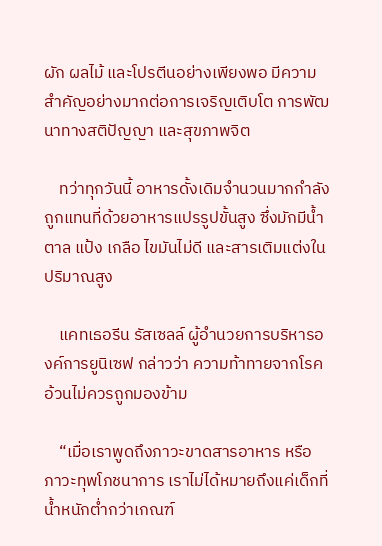ผัก ผลไม้ และโปรตีนอย่างเพียงพอ มีความสำคัญอย่างมากต่อการเจริญเติบโต การพัฒนาทางสติปัญญา และสุขภาพจิต

    ทว่าทุกวันนี้ อาหารดั้งเดิมจำนวนมากกำลังถูกแทนที่ด้วยอาหารแปรรูปขั้นสูง ซึ่งมักมีน้ำตาล แป้ง เกลือ ไขมันไม่ดี และสารเติมแต่งในปริมาณสูง

    แคทเธอรีน รัสเซลล์ ผู้อำนวยการบริหารองค์การยูนิเซฟ กล่าวว่า ความท้าทายจากโรคอ้วนไม่ควรถูกมองข้าม

    “เมื่อเราพูดถึงภาวะขาดสารอาหาร หรือ ภาวะทุพโภชนาการ เราไม่ได้หมายถึงแค่เด็กที่น้ำหนักต่ำกว่าเกณฑ์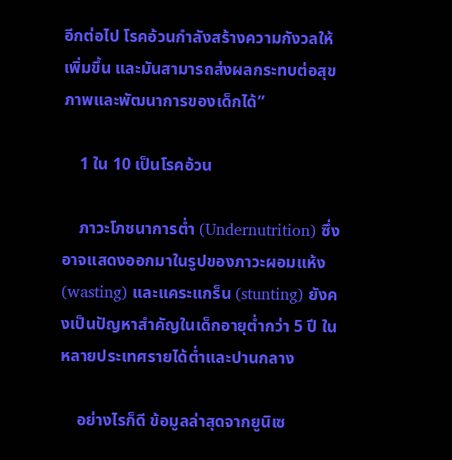อีกต่อไป โรคอ้วนกำลังสร้างความกังวลให้เพิ่มขึ้น และมันสามารถส่งผลกระทบต่อสุขภาพและพัฒนาการของเด็กได้”

    1 ใน 10 เป็นโรคอ้วน

    ภาวะโภชนาการต่ำ (Undernutrition) ซึ่งอาจแสดงออกมาในรูปของภาวะผอมแห้ง (wasting) และแคระแกร็น (stunting) ยังคงเป็นปัญหาสำคัญในเด็กอายุต่ำกว่า 5 ปี ในหลายประเทศรายได้ต่ำและปานกลาง

    อย่างไรก็ดี ข้อมูลล่าสุดจากยูนิเซ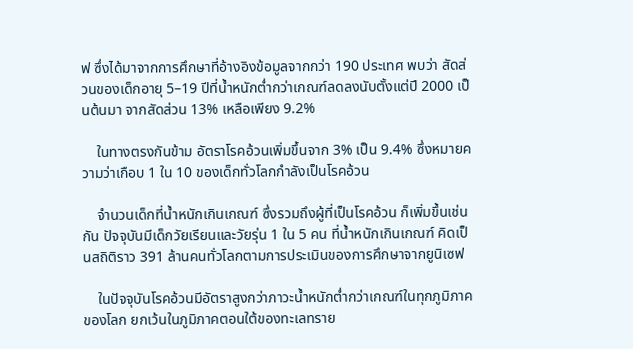ฟ ซึ่งได้มาจากการศึกษาที่อ้างอิงข้อมูลจากกว่า 190 ประเทศ พบว่า สัดส่วนของเด็กอายุ 5–19 ปีที่น้ำหนักต่ำกว่าเกณฑ์ลดลงนับตั้งแต่ปี 2000 เป็นต้นมา จากสัดส่วน 13% เหลือเพียง 9.2%

    ในทางตรงกันข้าม อัตราโรคอ้วนเพิ่มขึ้นจาก 3% เป็น 9.4% ซึ่งหมายความว่าเกือบ 1 ใน 10 ของเด็กทั่วโลกกำลังเป็นโรคอ้วน

    จำนวนเด็กที่น้ำหนักเกินเกณฑ์ ซึ่งรวมถึงผู้ที่เป็นโรคอ้วน ก็เพิ่มขึ้นเช่นกัน ปัจจุบันมีเด็กวัยเรียนและวัยรุ่น 1 ใน 5 คน ที่น้ำหนักเกินเกณฑ์ คิดเป็นสถิติราว 391 ล้านคนทั่วโลกตามการประเมินของการศึกษาจากยูนิเซฟ

    ในปัจจุบันโรคอ้วนมีอัตราสูงกว่าภาวะน้ำหนักต่ำกว่าเกณฑ์ในทุกภูมิภาคของโลก ยกเว้นในภูมิภาคตอนใต้ของทะเลทราย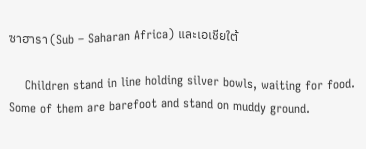ซาฮารา (Sub – Saharan Africa) และเอเชียใต้

    Children stand in line holding silver bowls, waiting for food. Some of them are barefoot and stand on muddy ground.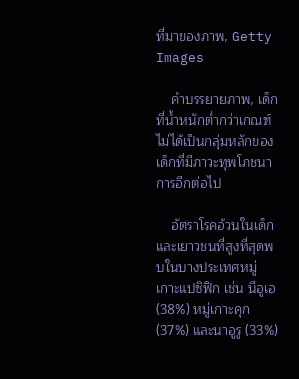ที่มาของภาพ, Getty Images

    คำบรรยายภาพ, เด็กที่น้ำหนักต่ำกว่าเกณฑ์ ไม่ได้เป็นกลุ่มหลักของเด็กที่มีภาวะทุพโภชนาการอีกต่อไป

    อัตราโรคอ้วนในเด็กและเยาวชนที่สูงที่สุดพบในบางประเทศหมู่เกาะแปซิฟิก เช่น นีอูเอ (38%) หมู่เกาะคุก (37%) และนาอูรู (33%)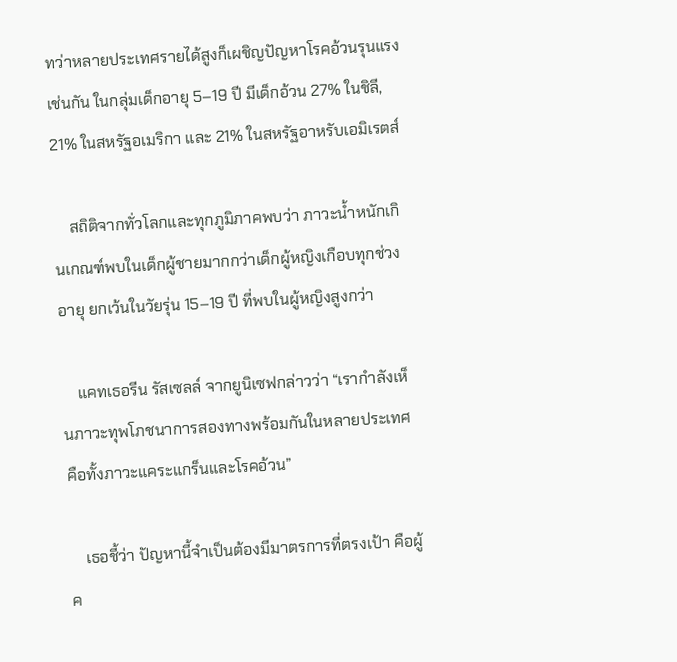ทว่าหลายประเทศรายได้สูงก็เผชิญปัญหาโรคอ้วนรุนแรงเช่นกัน ในกลุ่มเด็กอายุ 5–19 ปี มีเด็กอ้วน 27% ในชิลี, 21% ในสหรัฐอเมริกา และ 21% ในสหรัฐอาหรับเอมิเรตส์

    สถิติจากทั่วโลกและทุกภูมิภาคพบว่า ภาวะน้ำหนักเกินเกณฑ์พบในเด็กผู้ชายมากกว่าเด็กผู้หญิงเกือบทุกช่วงอายุ ยกเว้นในวัยรุ่น 15–19 ปี ที่พบในผู้หญิงสูงกว่า

    แคทเธอรีน รัสเซลล์ จากยูนิเซฟกล่าวว่า “เรากำลังเห็นภาวะทุพโภชนาการสองทางพร้อมกันในหลายประเทศ คือทั้งภาวะแคระแกร็นและโรคอ้วน”

    เธอชี้ว่า ปัญหานี้จำเป็นต้องมีมาตรการที่ตรงเป้า คือผู้ค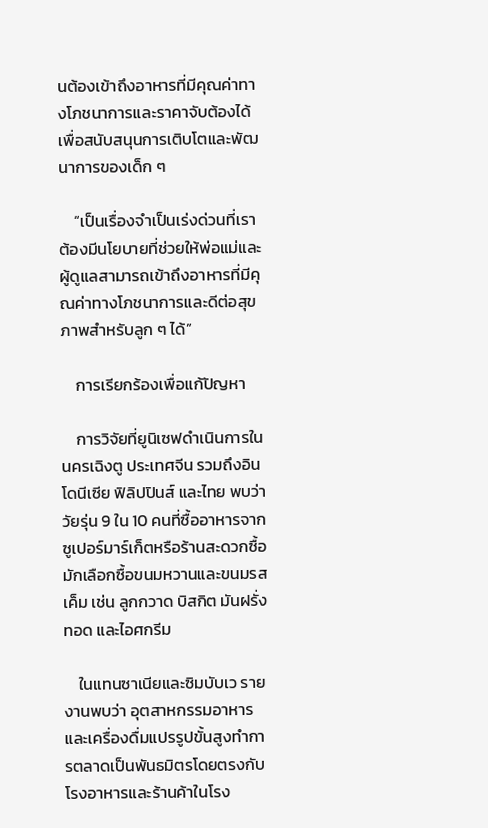นต้องเข้าถึงอาหารที่มีคุณค่าทางโภชนาการและราคาจับต้องได้ เพื่อสนับสนุนการเติบโตและพัฒนาการของเด็ก ๆ

    “เป็นเรื่องจำเป็นเร่งด่วนที่เราต้องมีนโยบายที่ช่วยให้พ่อแม่และผู้ดูแลสามารถเข้าถึงอาหารที่มีคุณค่าทางโภชนาการและดีต่อสุขภาพสำหรับลูก ๆ ได้”

    การเรียกร้องเพื่อแก้ปัญหา

    การวิจัยที่ยูนิเซฟดำเนินการในนครเฉิงตู ประเทศจีน รวมถึงอินโดนีเซีย ฟิลิปปินส์ และไทย พบว่า วัยรุ่น 9 ใน 10 คนที่ซื้ออาหารจากซูเปอร์มาร์เก็ตหรือร้านสะดวกซื้อมักเลือกซื้อขนมหวานและขนมรสเค็ม เช่น ลูกกวาด บิสกิต มันฝรั่งทอด และไอศกรีม

    ในแทนซาเนียและซิมบับเว รายงานพบว่า อุตสาหกรรมอาหารและเครื่องดื่มแปรรูปขั้นสูงทำการตลาดเป็นพันธมิตรโดยตรงกับโรงอาหารและร้านค้าในโรง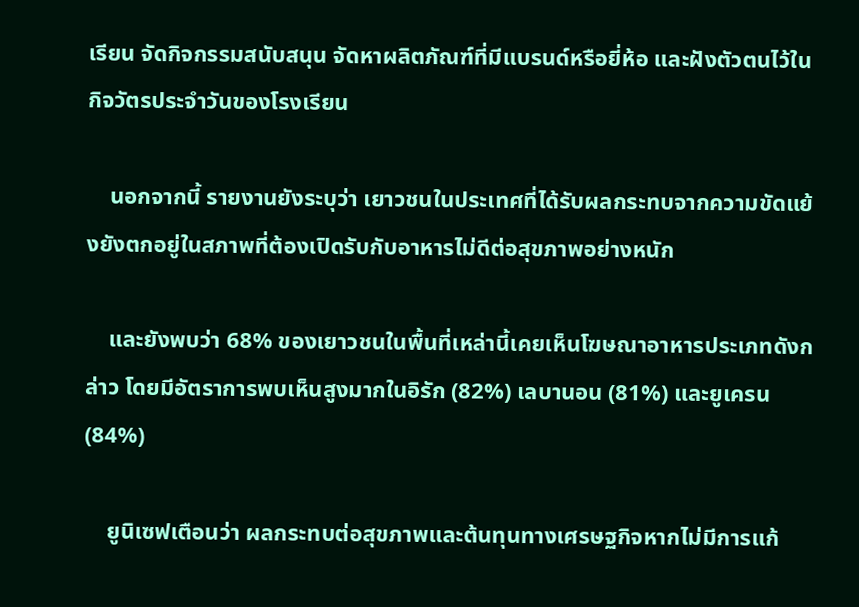เรียน จัดกิจกรรมสนับสนุน จัดหาผลิตภัณฑ์ที่มีแบรนด์หรือยี่ห้อ และฝังตัวตนไว้ในกิจวัตรประจำวันของโรงเรียน

    นอกจากนี้ รายงานยังระบุว่า เยาวชนในประเทศที่ได้รับผลกระทบจากความขัดแย้งยังตกอยู่ในสภาพที่ต้องเปิดรับกับอาหารไม่ดีต่อสุขภาพอย่างหนัก

    และยังพบว่า 68% ของเยาวชนในพื้นที่เหล่านี้เคยเห็นโฆษณาอาหารประเภทดังกล่าว โดยมีอัตราการพบเห็นสูงมากในอิรัก (82%) เลบานอน (81%) และยูเครน (84%)

    ยูนิเซฟเตือนว่า ผลกระทบต่อสุขภาพและต้นทุนทางเศรษฐกิจหากไม่มีการแก้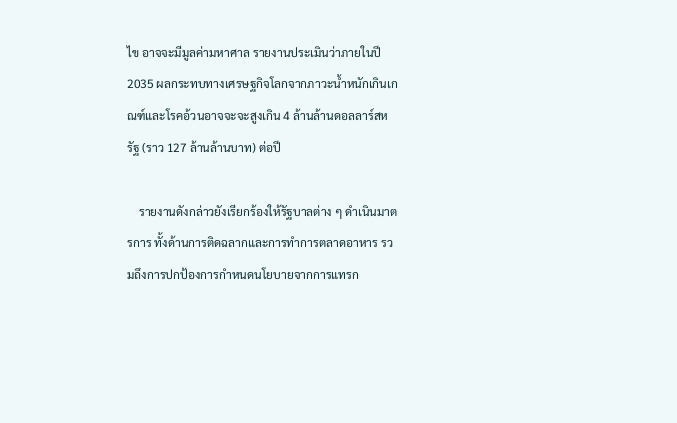ไข อาจจะมีมูลค่ามหาศาล รายงานประเมินว่าภายในปี 2035 ผลกระทบทางเศรษฐกิจโลกจากภาวะน้ำหนักเกินเกณฑ์และโรคอ้วนอาจจะจะสูงเกิน 4 ล้านล้านดอลลาร์สหรัฐ (ราว 127 ล้านล้านบาท) ต่อปี

    รายงานดังกล่าวยังเรียกร้องให้รัฐบาลต่าง ๆ ดำเนินมาตรการ ทั้งด้านการติดฉลากและการทำการตลาดอาหาร รวมถึงการปกป้องการกำหนดนโยบายจากการแทรก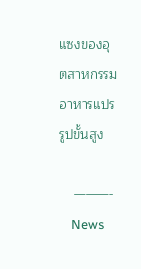แซงของอุตสาหกรรมอาหารแปรรูปขั้นสูง

    ———-
    News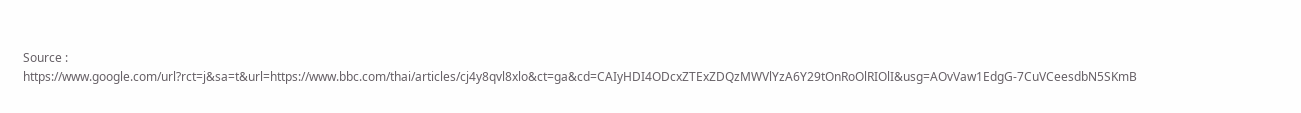Source : https://www.google.com/url?rct=j&sa=t&url=https://www.bbc.com/thai/articles/cj4y8qvl8xlo&ct=ga&cd=CAIyHDI4ODcxZTExZDQzMWVlYzA6Y29tOnRoOlRIOlI&usg=AOvVaw1EdgG-7CuVCeesdbN5SKmB